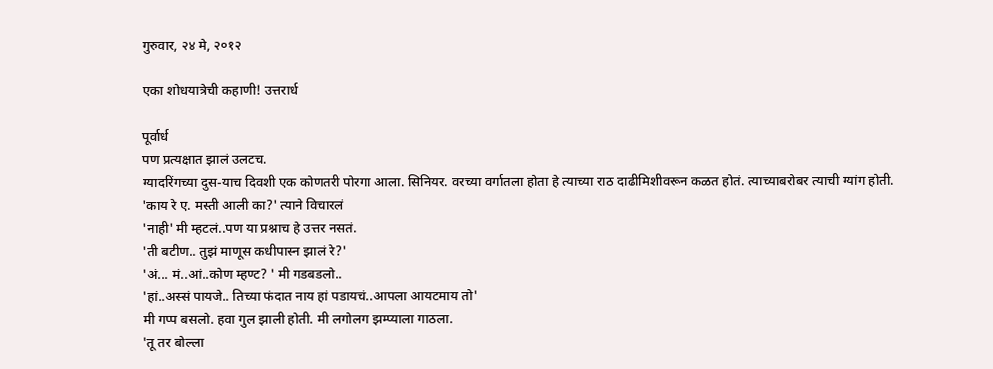गुरुवार, २४ मे, २०१२

एका शोधयात्रेची कहाणी! उत्तरार्ध

पूर्वार्ध
पण प्रत्यक्षात झालं उलटच.
ग्यादरिंगच्या दुस-याच दिवशी एक कोणतरी पोरगा आला. सिनियर. वरच्या वर्गातला होता हे त्याच्या राठ दाढीमिशीवरून कळत होतं. त्याच्याबरोबर त्याची ग्यांग होती.
'काय रे ए. मस्ती आली का?' त्याने विचारलं
'नाही' मी म्हटलं..पण या प्रश्नाच हे उत्तर नसतं.
'ती बटीण.. तुझं माणूस कधीपास्न झालं रे?'
'अं... मं..आं..कोण म्हण्ट? ' मी गडबडलो..
'हां..अस्सं पायजे.. तिच्या फंदात नाय हां पडायचं..आपला आयटमाय तो'
मी गप्प बसलो. हवा गुल झाली होती. मी लगोलग झम्प्याला गाठला.
'तू तर बोल्ला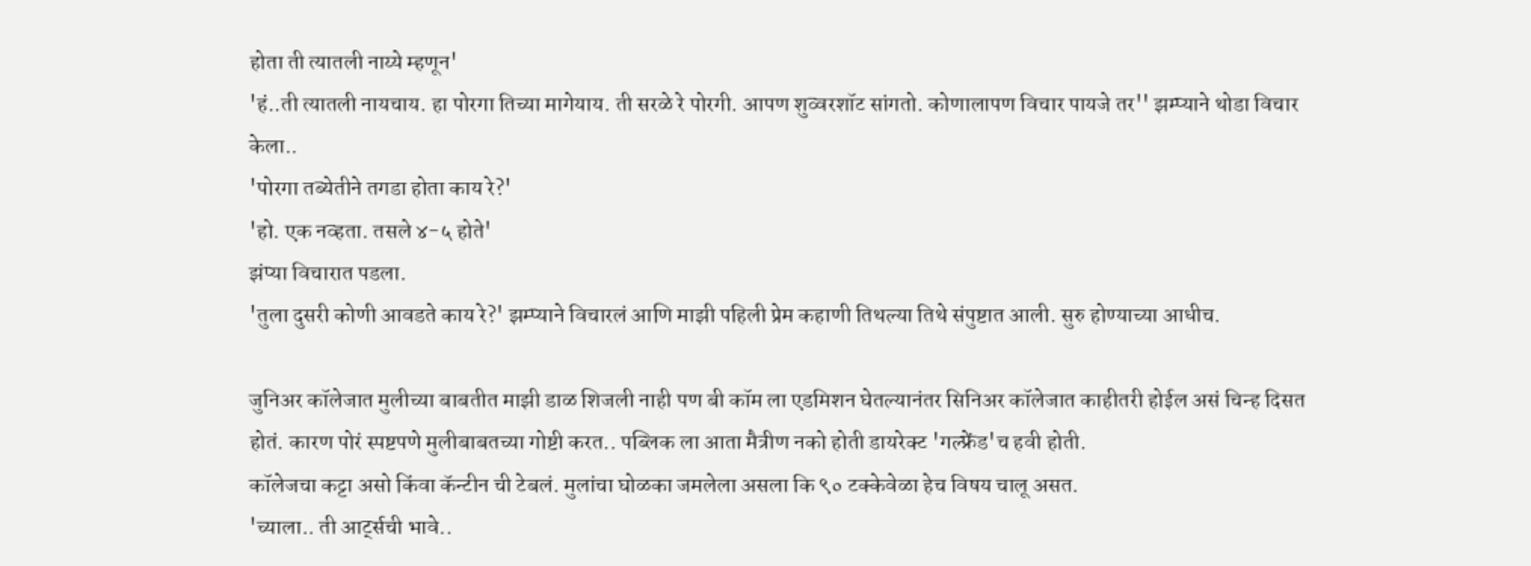होता ती त्यातली नाय्ये म्हणून'
'हं..ती त्यातली नायचाय. हा पोरगा तिच्या मागेयाय. ती सरळे रे पोरगी. आपण शुव्वरशॉट सांगतो. कोणालापण विचार पायजे तर'' झम्प्याने थोडा विचार केला..
'पोरगा तब्येतीने तगडा होता काय रे?'
'हो. एक नव्हता. तसले ४-५ होते'
झंप्या विचारात पडला.
'तुला दुसरी कोणी आवडते काय रे?' झम्प्याने विचारलं आणि माझी पहिली प्रेम कहाणी तिथल्या तिथे संपुष्टात आली. सुरु होण्याच्या आधीच.

जुनिअर कॉलेजात मुलीच्या बाबतीत माझी डाळ शिजली नाही पण बी कॉम ला एडमिशन घेतल्यानंतर सिनिअर कॉलेजात काहीतरी होईल असं चिन्ह दिसत होतं. कारण पोरं स्पष्टपणे मुलीबाबतच्या गोष्टी करत.. पब्लिक ला आता मैत्रीण नको होती डायरेक्ट 'गल्फ्रेंड'च हवी होती.
कॉलेजचा कट्टा असो किंवा कॅन्टीन ची टेबलं. मुलांचा घोळका जमलेला असला कि ९० टक्केवेळा हेच विषय चालू असत.
'च्याला.. ती आर्ट्सची भावे..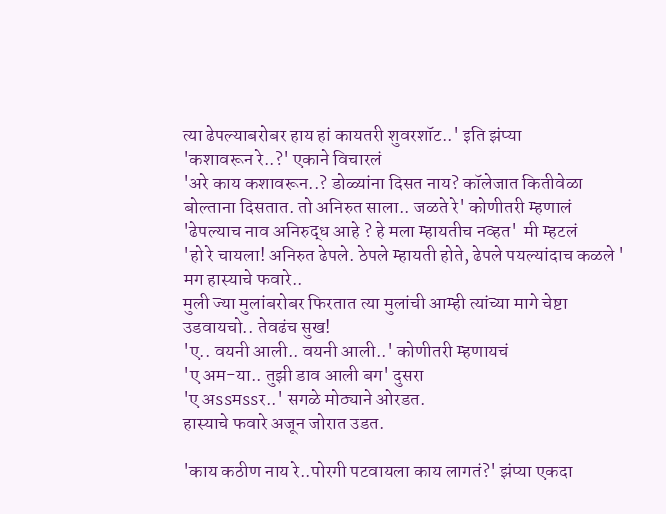त्या ढेपल्याबरोबर हाय हां कायतरी शुवरशॉट..' इति झंप्या
'कशावरून रे..?' एकाने विचारलं
'अरे काय कशावरून..? डोळ्यांना दिसत नाय? कॉलेजात कितीवेळा बोल्ताना दिसतात. तो अनिरुत साला.. जळते रे' कोणीतरी म्हणालं
'ढेपल्याच नाव अनिरुद्ध आहे ? हे मला म्हायतीच नव्हत'  मी म्हटलं
'हो रे चायला! अनिरुत ढेपले. ठेपले म्हायती होते, ढेपले पयल्यांदाच कळले ' मग हास्याचे फवारे..
मुली ज्या मुलांबरोबर फिरतात त्या मुलांची आम्ही त्यांच्या मागे चेष्टा उडवायचो.. तेवढंच सुख!
'ए.. वयनी आली.. वयनी आली..' कोणीतरी म्हणायचं
'ए अम-या.. तुझी डाव आली बग' दुसरा
'ए अssमssर..' सगळे मोठ्याने ओरडत.
हास्याचे फवारे अजून जोरात उडत.

'काय कठीण नाय रे..पोरगी पटवायला काय लागतं?' झंप्या एकदा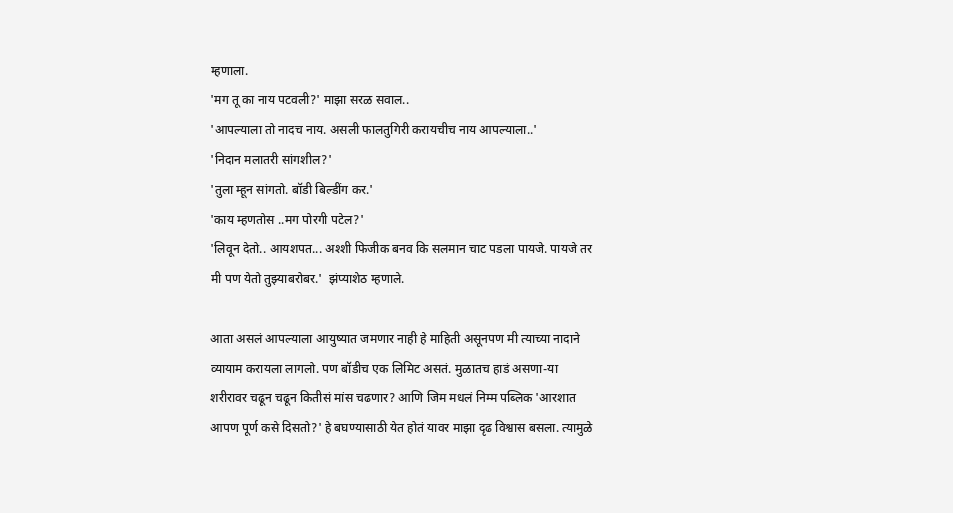म्हणाला.
'मग तू का नाय पटवली?' माझा सरळ सवाल..
'आपल्याला तो नादच नाय. असली फालतुगिरी करायचीच नाय आपल्याला..'
'निदान मलातरी सांगशील?'
'तुला म्हून सांगतो. बॉडी बिल्डींग कर.'
'काय म्हणतोस ..मग पोरगी पटेल?'
'लिवून देतो.. आयशपत... अश्शी फिजीक बनव कि सलमान चाट पडला पायजे. पायजे तर मी पण येतो तुझ्याबरोबर.'  झंप्याशेठ म्हणाले.

आता असलं आपल्याला आयुष्यात जमणार नाही हे माहिती असूनपण मी त्याच्या नादाने व्यायाम करायला लागलो. पण बॉडीच एक लिमिट असतं. मुळातच हाडं असणा-या शरीरावर चढून चढून कितीसं मांस चढणार? आणि जिम मधलं निम्म पब्लिक 'आरशात आपण पूर्ण कसे दिसतो?' हे बघण्यासाठी येत होतं यावर माझा दृढ विश्वास बसला. त्यामुळे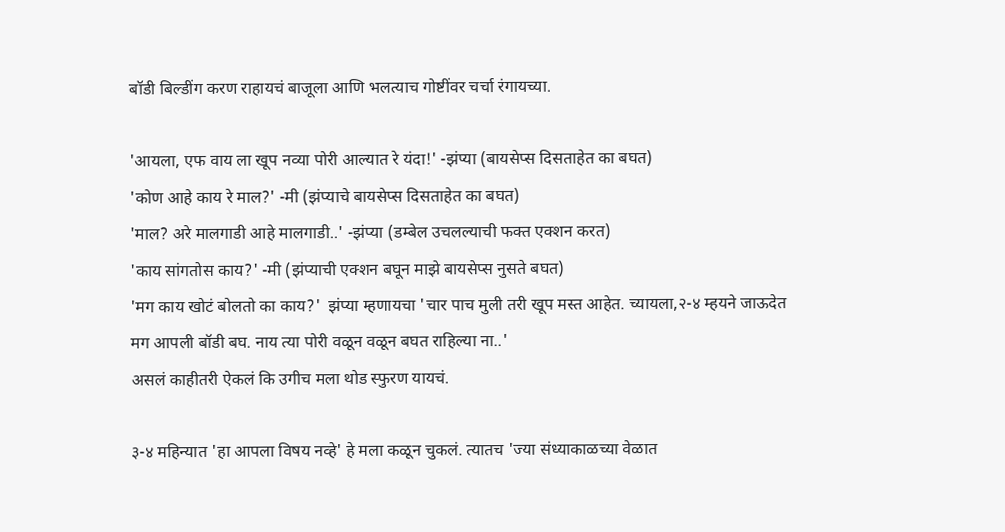बॉडी बिल्डींग करण राहायचं बाजूला आणि भलत्याच गोष्टींवर चर्चा रंगायच्या.

'आयला, एफ वाय ला खूप नव्या पोरी आल्यात रे यंदा!' -झंप्या (बायसेप्स दिसताहेत का बघत)
'कोण आहे काय रे माल?' -मी (झंप्याचे बायसेप्स दिसताहेत का बघत)
'माल? अरे मालगाडी आहे मालगाडी..' -झंप्या (डम्बेल उचलल्याची फक्त एक्शन करत)
'काय सांगतोस काय?' -मी (झंप्याची एक्शन बघून माझे बायसेप्स नुसते बघत)
'मग काय खोटं बोलतो का काय?'  झंप्या म्हणायचा 'चार पाच मुली तरी खूप मस्त आहेत. च्यायला,२-४ म्हयने जाऊदेत मग आपली बॉडी बघ. नाय त्या पोरी वळून वळून बघत राहिल्या ना..'
असलं काहीतरी ऐकलं कि उगीच मला थोड स्फुरण यायचं.

३-४ महिन्यात 'हा आपला विषय नव्हे' हे मला कळून चुकलं. त्यातच 'ज्या संध्याकाळच्या वेळात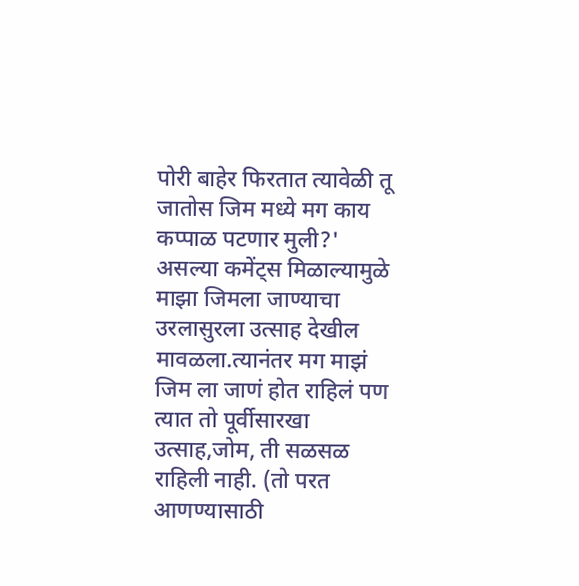पोरी बाहेर फिरतात त्यावेळी तू जातोस जिम मध्ये मग काय कप्पाळ पटणार मुली?' असल्या कमेंट्स मिळाल्यामुळे माझा जिमला जाण्याचा उरलासुरला उत्साह देखील मावळला.त्यानंतर मग माझं जिम ला जाणं होत राहिलं पण त्यात तो पूर्वीसारखा उत्साह,जोम, ती सळसळ राहिली नाही. (तो परत आणण्यासाठी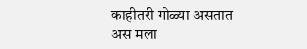काहीतरी गोळ्या असतात अस मला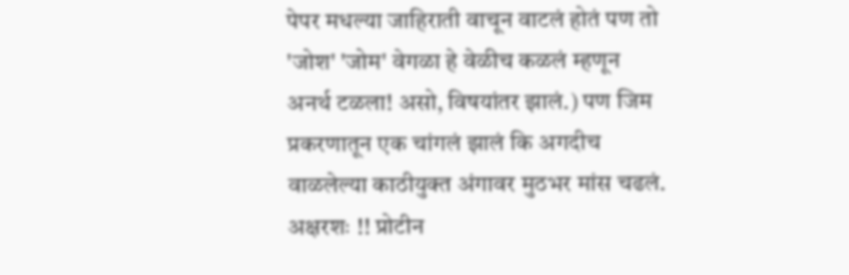पेपर मधल्या जाहिराती वाचून वाटलं होतं पण तो 'जोश' 'जोम' वेगळा हे वेळीच कळलं म्हणून अनर्थ टळला! असो, विषयांतर झालं.) पण जिम प्रकरणातून एक चांगलं झालं कि अगदीच वाळलेल्या काठीयुक्त अंगावर मुठभर मांस चढलं. अक्षरशः !! प्रोटीन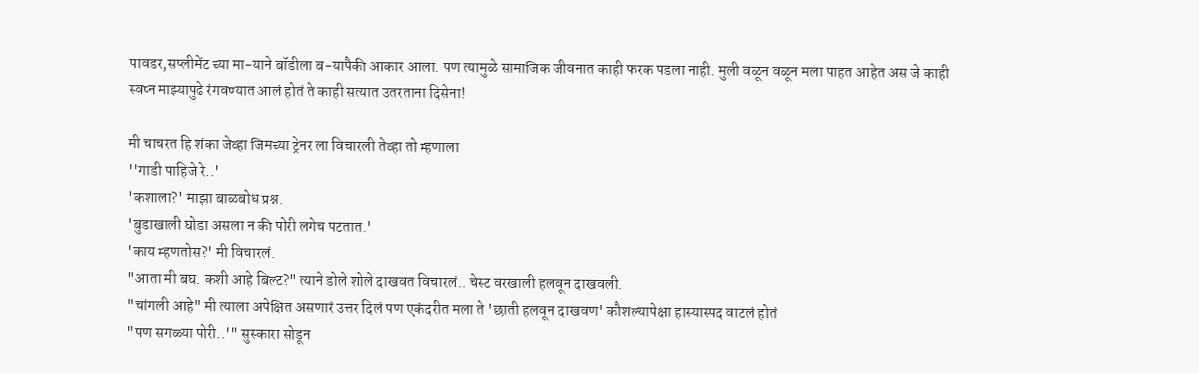पावडर,सप्लीमेंट च्या मा-याने बॉडीला ब-यापैकी आकार आला. पण त्यामुळे सामाजिक जीवनात काही फरक पडला नाही. मुली वळून वळून मला पाहत आहेत अस जे काही स्वप्न माझ्यापुढे रंगवण्यात आलं होतं ते काही सत्यात उतरताना दिसेना!

मी चाचरत हि शंका जेव्हा जिमच्या ट्रेनर ला विचारली तेव्हा तो म्हणाला
''गाडी पाहिजे रे..'
'कशाला?' माझा बाळबोध प्रश्न.
'बुडाखाली घोडा असला न की पोरी लगेच पटतात.'
'काय म्हणतोस?' मी विचारलं.
"आता मी बघ. कशी आहे बिल्ट?" त्याने डोले शोले दाखवत विचारलं.. चेस्ट वरखाली हलवून दाखवली.
"चांगली आहे" मी त्याला अपेक्षित असणारं उत्तर दिलं पण एकंदरीत मला ते 'छाती हलवून दाखवण' कौशल्यापेक्षा हास्यास्पद वाटलं होतं
"पण सगळ्या पोरी..'" सुस्कारा सोडून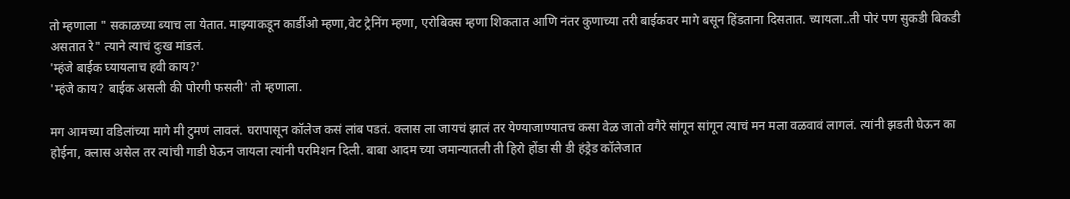तो म्हणाला " सकाळच्या ब्याच ला येतात. माझ्याकडून कार्डीओ म्हणा,वेट ट्रेनिंग म्हणा, एरोबिक्स म्हणा शिकतात आणि नंतर कुणाच्या तरी बाईकवर मागे बसून हिंडताना दिसतात. च्यायला..ती पोरं पण सुकडी बिकडी असतात रे" त्याने त्याचं दुःख मांडलं.
'म्हंजे बाईक घ्यायलाच हवी काय?'
'म्हंजे काय? बाईक असली की पोरगी फसली' तो म्हणाला.

मग आमच्या वडिलांच्या मागे मी टुमणं लावलं. घरापासून कॉलेज कसं लांब पडतं. क्लास ला जायचं झालं तर येण्याजाण्यातच कसा वेळ जातो वगैरे सांगून सांगून त्याचं मन मला वळवावं लागलं. त्यांनी झडती घेऊन का होईना, क्लास असेल तर त्यांची गाडी घेऊन जायला त्यांनी परमिशन दिली. बाबा आदम च्या जमान्यातली ती हिरो होंडा सी डी हंड्रेड कॉलेजात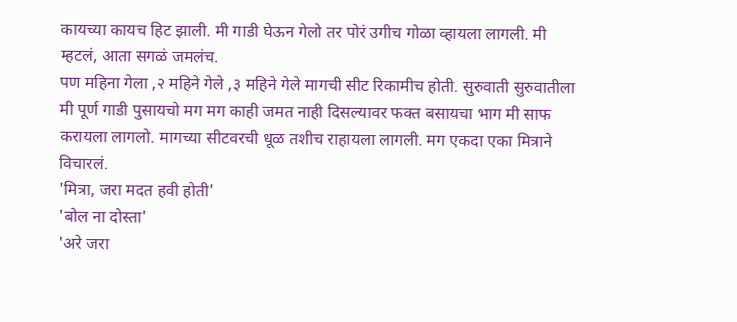कायच्या कायच हिट झाली. मी गाडी घेऊन गेलो तर पोरं उगीच गोळा व्हायला लागली. मी म्हटलं, आता सगळं जमलंच.
पण महिना गेला ,२ महिने गेले ,३ महिने गेले मागची सीट रिकामीच होती. सुरुवाती सुरुवातीला मी पूर्ण गाडी पुसायचो मग मग काही जमत नाही दिसल्यावर फक्त बसायचा भाग मी साफ करायला लागलो. मागच्या सीटवरची धूळ तशीच राहायला लागली. मग एकदा एका मित्राने विचारलं.
'मित्रा, जरा मदत हवी होती'
'बोल ना दोस्ता'
'अरे जरा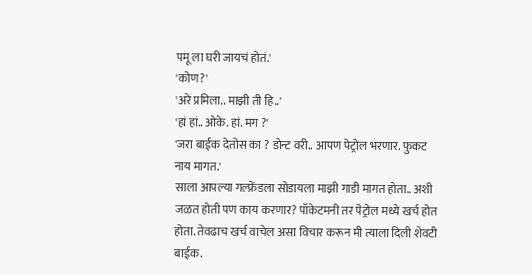पमू ला घरी जायचं होतं.'
'कोण?'
'अरे प्रमिला.. माझी ती हि..'
'हां हां.. ओके. हां. मग ?'
'जरा बाईक देतोस का ? डोन्ट वरी.. आपण पेट्रोल भरणार. फुकट नाय मागत.'
साला आपल्या गल्फ्रेंडला सोडायला माझी गाडी मागत होता.. अशी जळत होती पण काय करणार? पॉकेटमनी तर पेट्रोल मध्ये खर्च होत होता. तेवढाच खर्च वाचेल असा विचार करून मी त्याला दिली शेवटी बाईक.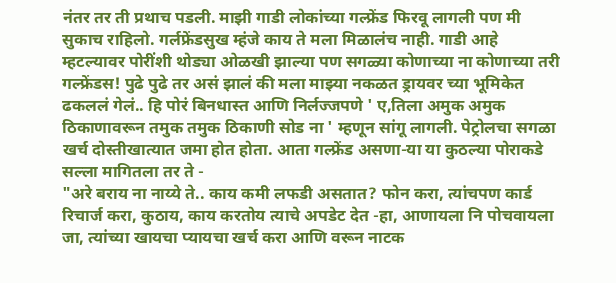नंतर तर ती प्रथाच पडली. माझी गाडी लोकांच्या गल्फ्रेंड फिरवू लागली पण मी सुकाच राहिलो. गर्लफ्रेंडसुख म्हंजे काय ते मला मिळालंच नाही. गाडी आहे म्हटल्यावर पोरींशी थोड्या ओळखी झाल्या पण सगळ्या कोणाच्या ना कोणाच्या तरी गल्फ्रेंडस! पुढे पुढे तर असं झालं की मला माझ्या नकळत ड्रायवर च्या भूमिकेत ढकललं गेलं.. हि पोरं बिनधास्त आणि निर्लज्जपणे ' ए,तिला अमुक अमुक ठिकाणावरून तमुक तमुक ठिकाणी सोड ना ' म्हणून सांगू लागली. पेट्रोलचा सगळा खर्च दोस्तीखात्यात जमा होत होता. आता गल्फ्रेंड असणा-या या कुठल्या पोराकडे सल्ला मागितला तर ते -
"अरे बराय ना नाय्ये ते.. काय कमी लफडी असतात? फोन करा, त्यांचपण कार्ड रिचार्ज करा, कुठाय, काय करतोय त्याचे अपडेट देत -हा, आणायला नि पोचवायला जा, त्यांच्या खायचा प्यायचा खर्च करा आणि वरून नाटक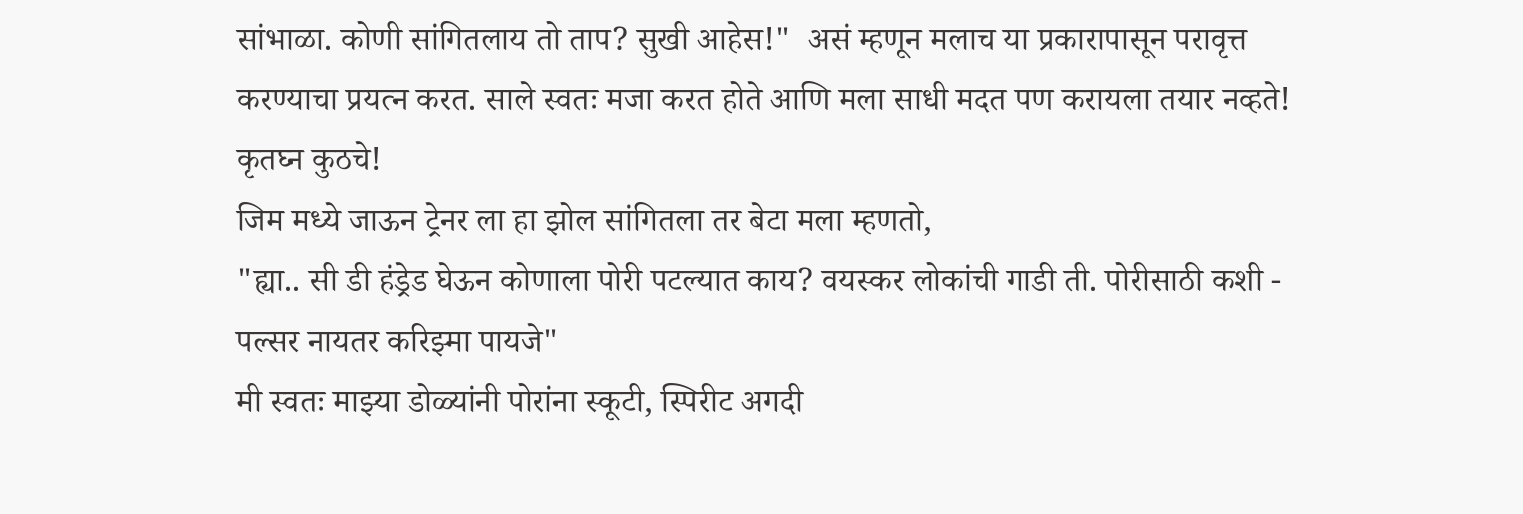सांभाळा. कोणी सांगितलाय तो ताप? सुखी आहेस!"  असं म्हणून मलाच या प्रकारापासून परावृत्त करण्याचा प्रयत्न करत. साले स्वतः मजा करत होते आणि मला साधी मदत पण करायला तयार नव्हते! कृतघ्न कुठचे!
जिम मध्ये जाऊन ट्रेनर ला हा झोल सांगितला तर बेटा मला म्हणतो,
"ह्या.. सी डी हंड्रेड घेऊन कोणाला पोरी पटल्यात काय? वयस्कर लोकांची गाडी ती. पोरीसाठी कशी - पल्सर नायतर करिझ्मा पायजे"
मी स्वतः माझ्या डोळ्यांनी पोरांना स्कूटी, स्पिरीट अगदी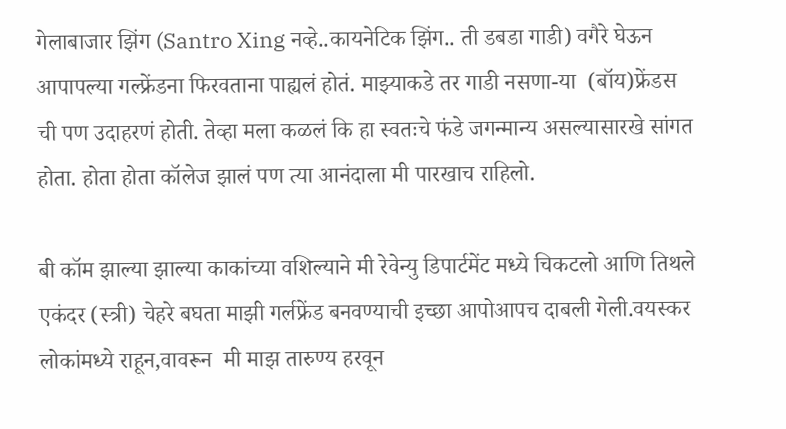गेलाबाजार झिंग (Santro Xing नव्हे..कायनेटिक झिंग.. ती डबडा गाडी) वगैरे घेऊन आपापल्या गल्फ्रेंडना फिरवताना पाह्यलं होतं. माझ्याकडे तर गाडी नसणा-या  (बॉय)फ्रेंडस ची पण उदाहरणं होती. तेव्हा मला कळलं कि हा स्वतःचे फंडे जगन्मान्य असल्यासारखे सांगत होता. होता होता कॉलेज झालं पण त्या आनंदाला मी पारखाच राहिलो.

बी कॉम झाल्या झाल्या काकांच्या वशिल्याने मी रेवेन्यु डिपार्टमेंट मध्ये चिकटलो आणि तिथले एकंदर (स्त्री) चेहरे बघता माझी गर्लफ्रेंड बनवण्याची इच्छा आपोआपच दाबली गेली.वयस्कर लोकांमध्ये राहून,वावरून  मी माझ तारुण्य हरवून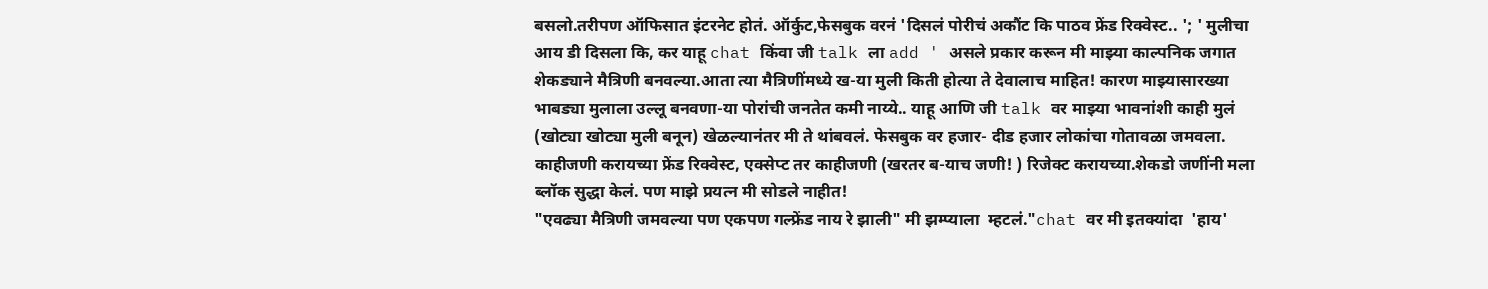बसलो.तरीपण ऑफिसात इंटरनेट होतं. ऑर्कुट,फेसबुक वरनं 'दिसलं पोरीचं अकौंट कि पाठव फ्रेंड रिक्वेस्ट.. '; ' मुलीचा आय डी दिसला कि, कर याहू chat किंवा जी talk ला add ' असले प्रकार करून मी माझ्या काल्पनिक जगात शेकड्याने मैत्रिणी बनवल्या.आता त्या मैत्रिणींमध्ये ख-या मुली किती होत्या ते देवालाच माहित! कारण माझ्यासारख्या भाबड्या मुलाला उल्लू बनवणा-या पोरांची जनतेत कमी नाय्ये.. याहू आणि जी talk वर माझ्या भावनांशी काही मुलं (खोट्या खोट्या मुली बनून) खेळल्यानंतर मी ते थांबवलं. फेसबुक वर हजार- दीड हजार लोकांचा गोतावळा जमवला. काहीजणी करायच्या फ्रेंड रिक्वेस्ट, एक्सेप्ट तर काहीजणी (खरतर ब-याच जणी! ) रिजेक्ट करायच्या.शेकडो जणींनी मला ब्लॉक सुद्धा केलं. पण माझे प्रयत्न मी सोडले नाहीत!
"एवढ्या मैत्रिणी जमवल्या पण एकपण गल्फ्रेंड नाय रे झाली" मी झम्प्याला  म्हटलं."chat वर मी इतक्यांदा  'हाय'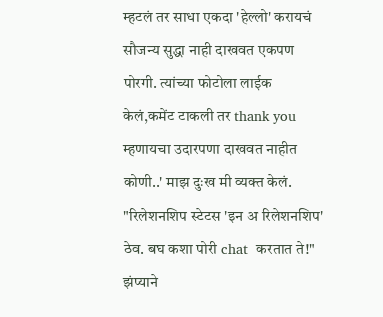म्हटलं तर साधा एकदा 'हेल्लो' करायचं सौजन्य सुद्धा नाही दाखवत एकपण पोरगी. त्यांच्या फोटोला लाईक केलं,कमेंट टाकली तर thank you म्हणायचा उदारपणा दाखवत नाहीत कोणी..' माझ दुःख मी व्यक्त केलं.
"रिलेशनशिप स्टेटस 'इन अ रिलेशनशिप' ठेव. बघ कशा पोरी chat  करतात ते!" झंप्याने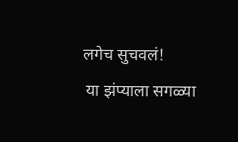लगेच सुचवलं!
 या झंप्याला सगळ्या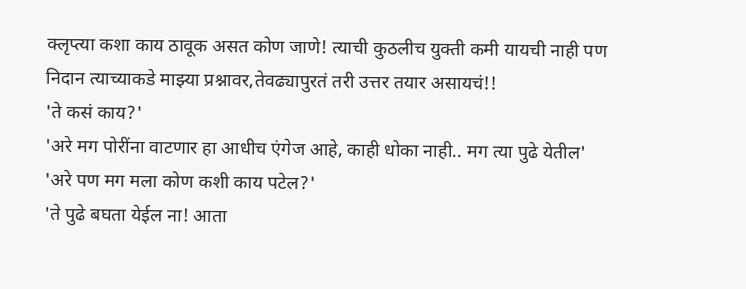क्लृप्त्या कशा काय ठावूक असत कोण जाणे! त्याची कुठलीच युक्ती कमी यायची नाही पण निदान त्याच्याकडे माझ्या प्रश्नावर,तेवढ्यापुरतं तरी उत्तर तयार असायचं!!
'ते कसं काय?'
'अरे मग पोरींना वाटणार हा आधीच एंगेज आहे, काही धोका नाही.. मग त्या पुढे येतील'
'अरे पण मग मला कोण कशी काय पटेल?'
'ते पुढे बघता येईल ना! आता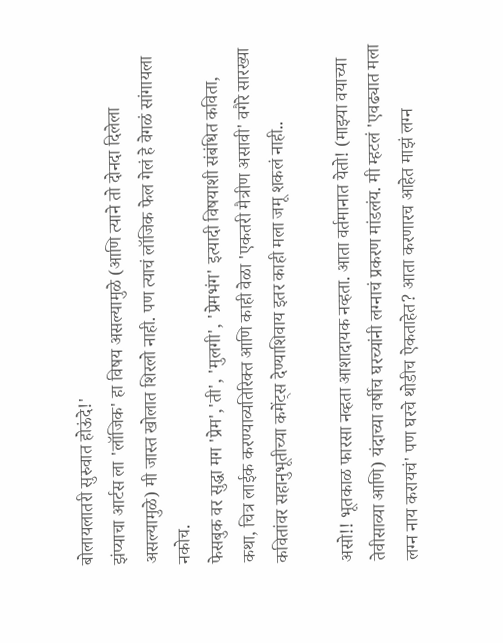बोलायलातरी सुरुवात होऊंदे!'
झंप्याचा आर्टस ला 'लॉजिक' हा विषय असल्यामुळे (आणि त्याने तो दोनदा दिलेला असल्यामुळे) मी जास्त खोलात शिरलो नाही. पण त्याचं लॉजिक फेल गेलं हे वेगळं सांगायला नकोच.
फेसबुक वर सुद्धा मग 'प्रेम','ती', 'मुलगी', 'प्रेमभंग' इत्यादी विषयाशी संबंधित कविता, कथा, चित्र लाईक करण्याव्यतिरिक्त आणि काही वेळा 'एकतरी मैत्रीण असावी' वगैरे सारख्या कवितांवर सहानुभूतीच्या कमेंट्स देण्याशिवाय इतर काही मला जमू शकलं नाही..

असो!! भूतकाळ फारसा नव्हता आशादायक नव्हता. आता वर्तमानात येतो! (माझ्या वयाच्या तेवीसाव्या आणि) यंदाच्या वर्षीच घरच्यांनी लग्नाचं प्रकरण मांडलंय. मी म्हटलं 'एवढ्यात मला लग्न नाय करायचं' पण घरचे थोडीच ऐकताहेत? आता करणारच आहेत माझं लग्न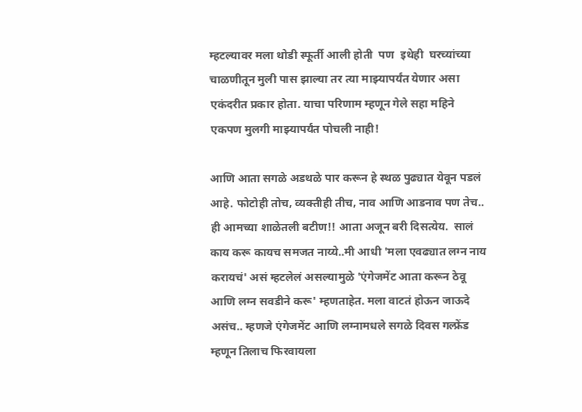म्हटल्यावर मला थोडी स्फूर्ती आली होती  पण  इथेही  घरच्यांच्या चाळणीतून मुली पास झाल्या तर त्या माझ्यापर्यंत येणार असा एकंदरीत प्रकार होता. याचा परिणाम म्हणून गेले सहा महिने एकपण मुलगी माझ्यापर्यंत पोचली नाही!

आणि आता सगळे अडथळे पार करून हे स्थळ पुढ्यात येवून पडलं आहे. फोटोही तोच, व्यक्तीही तीच, नाव आणि आडनाव पण तेच.. ही आमच्या शाळेतली बटीण!! आता अजून बरी दिसत्येय.  सालं काय करू कायच समजत नाय्ये..मी आधी 'मला एवढ्यात लग्न नाय करायचं' असं म्हटलेलं असल्यामुळे 'एंगेजमेंट आता करून ठेवू आणि लग्न सवडीने करू' म्हणताहेत. मला वाटतं होऊन जाऊदे असंच.. म्हणजे एंगेजमेंट आणि लग्नामधले सगळे दिवस गल्फ्रेंड म्हणून तिलाच फिरवायला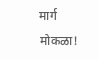मार्ग मोकळा!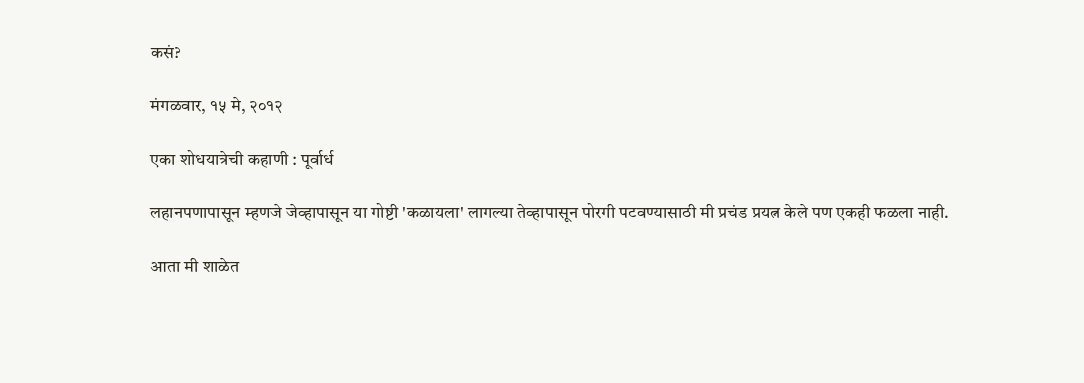कसं?

मंगळवार, १५ मे, २०१२

एका शोधयात्रेची कहाणी : पूर्वार्ध

लहानपणापासून म्हणजे जेव्हापासून या गोष्टी 'कळायला' लागल्या तेव्हापासून पोरगी पटवण्यासाठी मी प्रचंड प्रयत्न केले पण एकही फळला नाही.

आता मी शाळेत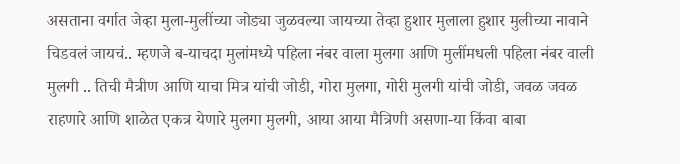असताना वर्गात जेव्हा मुला-मुलींच्या जोड्या जुळवल्या जायच्या तेव्हा हुशार मुलाला हुशार मुलीच्या नावाने चिडवलं जायचं.. म्हणजे ब-याचदा मुलांमध्ये पहिला नंबर वाला मुलगा आणि मुलींमधली पहिला नंबर वाली मुलगी .. तिची मैत्रीण आणि याचा मित्र यांची जोडी, गोरा मुलगा, गोरी मुलगी यांची जोडी, जवळ जवळ राहणारे आणि शाळेत एकत्र येणारे मुलगा मुलगी, आया आया मैत्रिणी असणा-या किंवा बाबा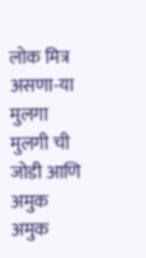लोक मित्र असणा-या मुलगा मुलगी ची जोडी आणि अमुक अमुक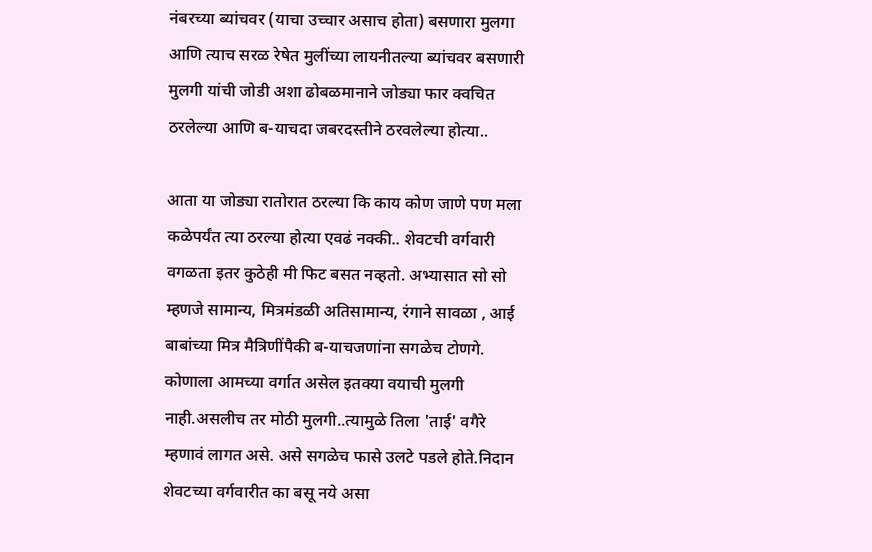नंबरच्या ब्यांचवर (याचा उच्चार असाच होता) बसणारा मुलगा आणि त्याच सरळ रेषेत मुलींच्या लायनीतल्या ब्यांचवर बसणारी मुलगी यांची जोडी अशा ढोबळमानाने जोड्या फार क्वचित ठरलेल्या आणि ब-याचदा जबरदस्तीने ठरवलेल्या होत्या..

आता या जोड्या रातोरात ठरल्या कि काय कोण जाणे पण मला कळेपर्यंत त्या ठरल्या होत्या एवढं नक्की.. शेवटची वर्गवारी वगळता इतर कुठेही मी फिट बसत नव्हतो. अभ्यासात सो सो म्हणजे सामान्य, मित्रमंडळी अतिसामान्य, रंगाने सावळा , आई बाबांच्या मित्र मैत्रिणींपैकी ब-याचजणांना सगळेच टोणगे. कोणाला आमच्या वर्गात असेल इतक्या वयाची मुलगी नाही.असलीच तर मोठी मुलगी..त्यामुळे तिला 'ताई' वगैरे म्हणावं लागत असे. असे सगळेच फासे उलटे पडले होते.निदान शेवटच्या वर्गवारीत का बसू नये असा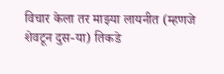विचार केला तर माझ्या लायनीत (म्हणजे शेवटून दुस-या) तिकडे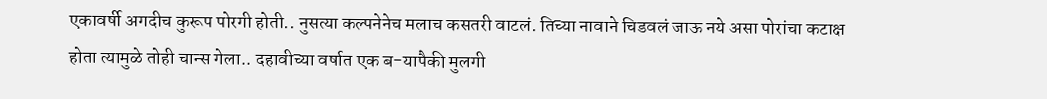एकावर्षी अगदीच कुरूप पोरगी होती.. नुसत्या कल्पनेनेच मलाच कसतरी वाटलं. तिच्या नावाने चिडवलं जाऊ नये असा पोरांचा कटाक्ष होता त्यामुळे तोही चान्स गेला.. दहावीच्या वर्षात एक ब-यापैकी मुलगी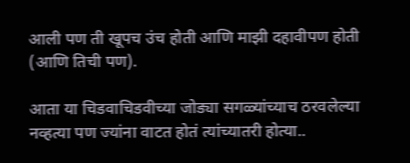आली पण ती खूपच उंच होती आणि माझी दहावीपण होती (आणि तिची पण).

आता या चिडवाचिडवीच्या जोड्या सगळ्यांच्याच ठरवलेल्या नव्हत्या पण ज्यांना वाटत होतं त्यांच्यातरी होत्या..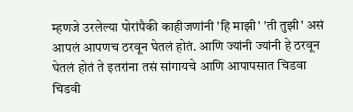म्हणजे उरलेल्या पोरांपैकी काहीजणांनी 'हि माझी' 'ती तुझी' असं आपलं आपणच ठरवून घेतलं होतं. आणि ज्यांनी ज्यांनी हे ठरवून घेतलं होतं ते इतरांना तसं सांगायचे आणि आपापसात चिडवा चिडवी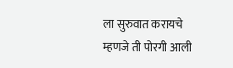ला सुरुवात करायचे म्हणजे ती पोरगी आली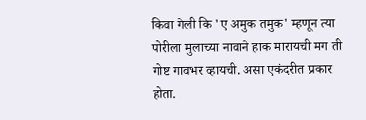किवा गेली कि 'ए अमुक तमुक' म्हणून त्या पोरीला मुलाच्या नावाने हाक मारायची मग ती गोष्ट गावभर व्हायची. असा एकंदरीत प्रकार होता.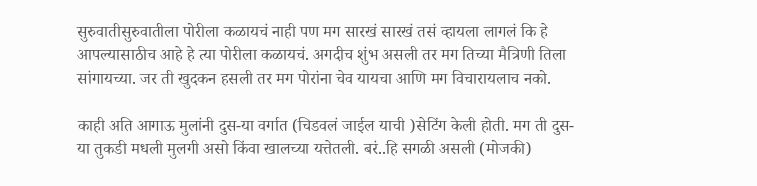सुरुवातीसुरुवातीला पोरीला कळायचं नाही पण मग सारखं सारखं तसं व्हायला लागलं कि हे आपल्यासाठीच आहे हे त्या पोरीला कळायचं. अगदीच शुंभ असली तर मग तिच्या मैत्रिणी तिला सांगायच्या. जर ती खुदकन हसली तर मग पोरांना चेव यायचा आणि मग विचारायलाच नको.

काही अति आगाऊ मुलांनी दुस-या वर्गात (चिडवलं जाईल याची )सेटिंग केली होती. मग ती दुस-या तुकडी मधली मुलगी असो किंवा खालच्या यत्तेतली. बरं..हि सगळी असली (मोजकी)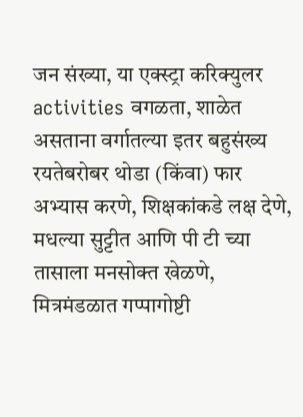जन संख्या, या एक्स्ट्रा करिक्युलर activities वगळता, शाळेत असताना वर्गातल्या इतर बहुसंख्य रयतेबरोबर थोडा (किंवा) फार अभ्यास करणे, शिक्षकांकडे लक्ष देणे, मधल्या सुट्टीत आणि पी टी च्या तासाला मनसोक्त खेळणे, मित्रमंडळात गप्पागोष्टी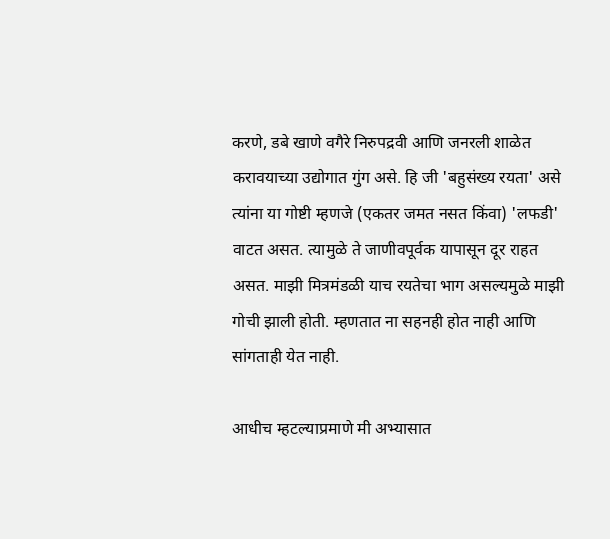करणे, डबे खाणे वगैरे निरुपद्रवी आणि जनरली शाळेत करावयाच्या उद्योगात गुंग असे. हि जी 'बहुसंख्य रयता' असे त्यांना या गोष्टी म्हणजे (एकतर जमत नसत किंवा) 'लफडी' वाटत असत. त्यामुळे ते जाणीवपूर्वक यापासून दूर राहत असत. माझी मित्रमंडळी याच रयतेचा भाग असल्यमुळे माझी गोची झाली होती. म्हणतात ना सहनही होत नाही आणि सांगताही येत नाही.

आधीच म्हटल्याप्रमाणे मी अभ्यासात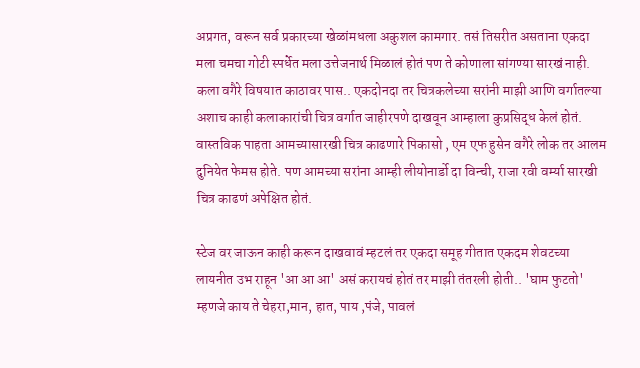अप्रगत, वरून सर्व प्रकारच्या खेळांमधला अकुशल कामगार. तसं तिसरीत असताना एकदा मला चमचा गोटी स्पर्धेत मला उत्तेजनार्थ मिळालं होतं पण ते कोणाला सांगण्या सारखं नाही. कला वगैरे विषयात काठावर पास.. एकदोनदा तर चित्रकलेच्या सरांनी माझी आणि वर्गातल्या अशाच काही कलाकारांची चित्र वर्गात जाहीरपणे दाखवून आम्हाला कुप्रसिद्ध केलं होतं. वास्तविक पाहता आमच्यासारखी चित्र काढणारे पिकासो , एम एफ हुसेन वगैरे लोक तर आलम दुनियेत फेमस होते. पण आमच्या सरांना आम्ही लीयोनार्डो दा विन्ची, राजा रवी वर्म्या सारखी चित्र काढणं अपेक्षित होतं.

स्टेज वर जाऊन काही करून दाखवावं म्हटलं तर एकदा समूह गीतात एकदम शेवटच्या लायनीत उभ राहून 'आ आ आ' असं करायचं होतं तर माझी तंतरली होती.. 'घाम फुटतो' म्हणजे काय ते चेहरा,मान, हात, पाय ,पंजे, पावलं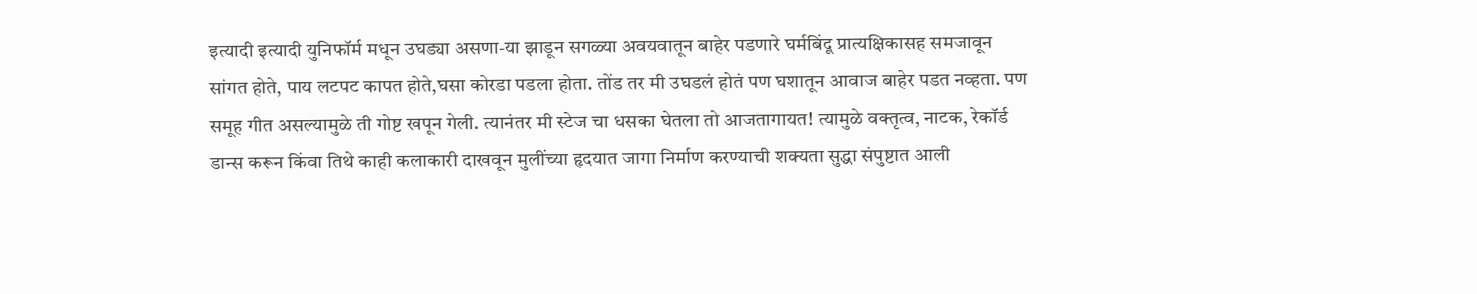इत्यादी इत्यादी युनिफॉर्म मधून उघड्या असणा-या झाडून सगळ्या अवयवातून बाहेर पडणारे घर्मबिंदू प्रात्यक्षिकासह समजावून सांगत होते, पाय लटपट कापत होते,घसा कोरडा पडला होता. तोंड तर मी उघडलं होतं पण घशातून आवाज बाहेर पडत नव्हता. पण समूह गीत असल्यामुळे ती गोष्ट खपून गेली. त्यानंतर मी स्टेज चा धसका घेतला तो आजतागायत! त्यामुळे वक्तृत्व, नाटक, रेकॉर्ड डान्स करून किंवा तिथे काही कलाकारी दाखवून मुलींच्या हृदयात जागा निर्माण करण्याची शक्यता सुद्धा संपुष्टात आली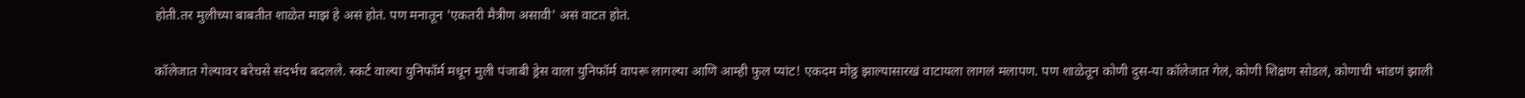होती.तर मुलीच्या बाबतीत शाळेत माझं हे असं होतं. पण मनातून 'एकतरी मैत्रीण असावी' असं वाटत होतं.

कॉलेजात गेल्यावर बरेचसे संदर्भच बदलले. स्कर्ट वाल्या युनिफॉर्म मधून मुली पंजाबी ड्रेस वाला युनिफॉर्म वापरू लागल्या आणि आम्ही फुल प्यांट! एकदम मोठ्ठ झाल्यासारखं वाटायला लागलं मलापण. पण शाळेतून कोणी दुस-या कॉलेजात गेलं, कोणी शिक्षण सोडलं, कोणाची भांडणं झाली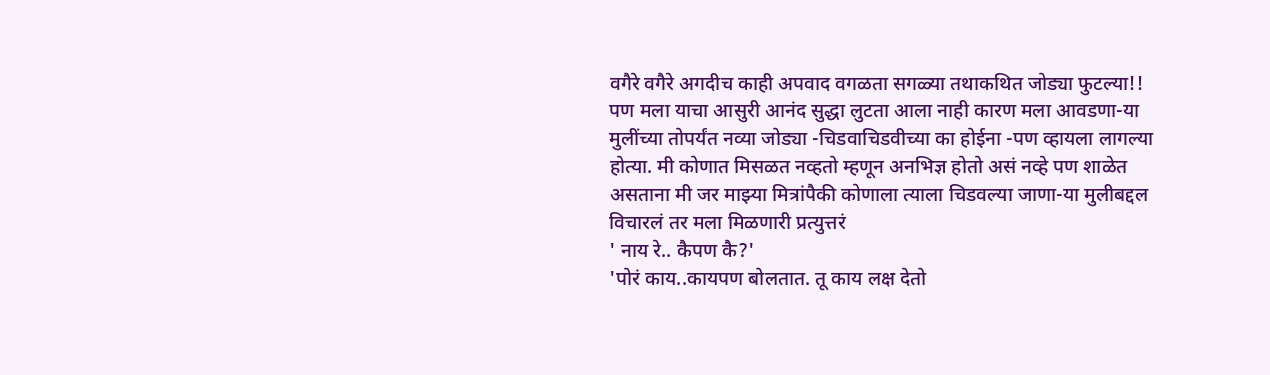वगैरे वगैरे अगदीच काही अपवाद वगळता सगळ्या तथाकथित जोड्या फुटल्या!! पण मला याचा आसुरी आनंद सुद्धा लुटता आला नाही कारण मला आवडणा-या मुलींच्या तोपर्यंत नव्या जोड्या -चिडवाचिडवीच्या का होईना -पण व्हायला लागल्या होत्या. मी कोणात मिसळत नव्हतो म्हणून अनभिज्ञ होतो असं नव्हे पण शाळेत असताना मी जर माझ्या मित्रांपैकी कोणाला त्याला चिडवल्या जाणा-या मुलीबद्दल विचारलं तर मला मिळणारी प्रत्युत्तरं
' नाय रे.. कैपण कै?'
'पोरं काय..कायपण बोलतात. तू काय लक्ष देतो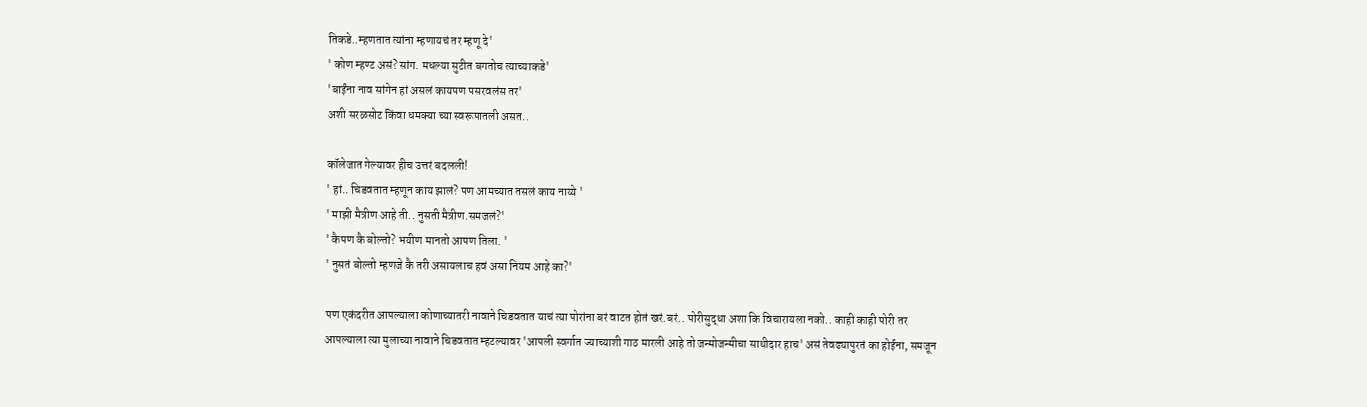तिकडे..म्हणतात त्यांना म्हणायचं तर म्हणू दे'
' कोण म्हण्ट असं? सांग. मधल्या सुटीत बगतोच त्याच्याकडे'
'बाईंना नाव सांगेन हां असलं कायपण पसरवलंस तर'
अशी सरळसोट किंवा धमक्या च्या स्वरूपातली असत..

कॉलेजात गेल्यावर हीच उत्तरं बदलली!
' हां.. चिडवतात म्हणून काय झालं? पण आमच्यात तसलं काय नाय्ये '
' माझी मैत्रीण आहे ती.. नुसती मैत्रीण.समजलं?'
' कैपण कै बोल्तो? भयीण मानतो आपण तिला. '
' नुसतं बोल्तो म्हणजे कै तरी असायलाच हवं असा नियम आहे का?'

पण एकंदरीत आपल्याला कोणाच्यातरी नावाने चिडवतात याचं त्या पोरांना बरं वाटत होतं खरं.बरं.. पोरीसुद्धा अशा कि विचारायला नको.. काही काही पोरी तर आपल्याला त्या मुलाच्या नावाने चिडवतात म्हटल्यावर 'आपली स्वर्गात ज्याच्याशी गाठ मारली आहे तो जन्मोजन्मीचा साथीदार हाच' असं तेवढ्यापुरतं का होईना, समजून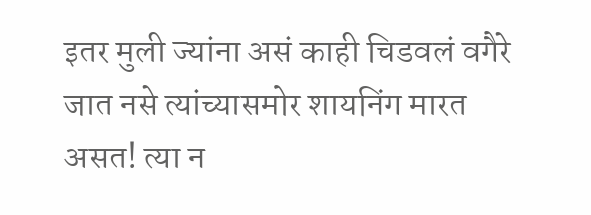इतर मुली ज्यांना असं काही चिडवलं वगैरे जात नसे त्यांच्यासमोर शायनिंग मारत असत! त्या न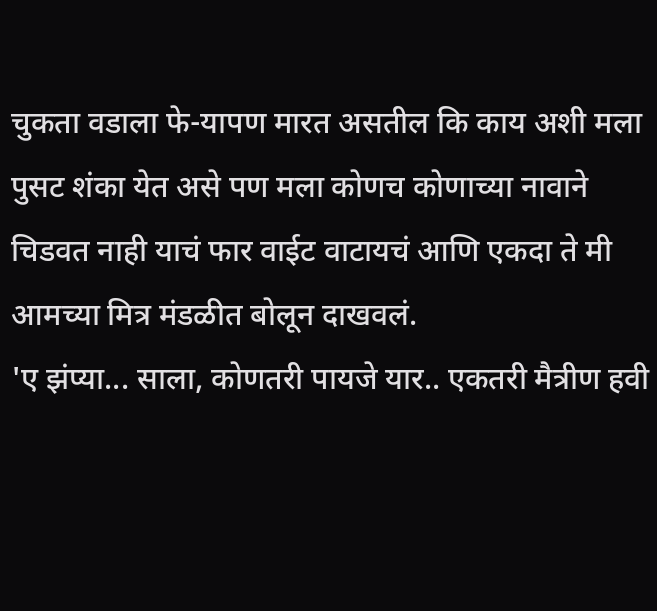चुकता वडाला फे-यापण मारत असतील कि काय अशी मला पुसट शंका येत असे पण मला कोणच कोणाच्या नावाने चिडवत नाही याचं फार वाईट वाटायचं आणि एकदा ते मी आमच्या मित्र मंडळीत बोलून दाखवलं.
'ए झंप्या... साला, कोणतरी पायजे यार.. एकतरी मैत्रीण हवी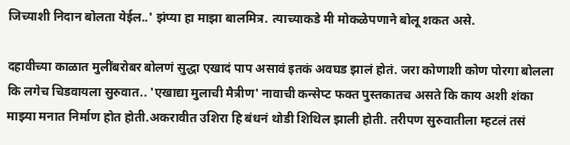जिच्याशी निदान बोलता येईल..' झंप्या हा माझा बालमित्र. त्याच्याकडे मी मोकळेपणाने बोलू शकत असे.

दहावीच्या काळात मुलींबरोबर बोलणं सुद्धा एखादं पाप असावं इतकं अवघड झालं होतं. जरा कोणाशी कोण पोरगा बोलला कि लगेच चिडवायला सुरुवात.. 'एखाद्या मुलाची मैत्रीण' नावाची कन्सेप्ट फक्त पुस्तकातच असते कि काय अशी शंका माझ्या मनात निर्माण होत होती.अकरावीत उशिरा हि बंधनं थोडी शिथिल झाली होती. तरीपण सुरुवातीला म्हटलं तसं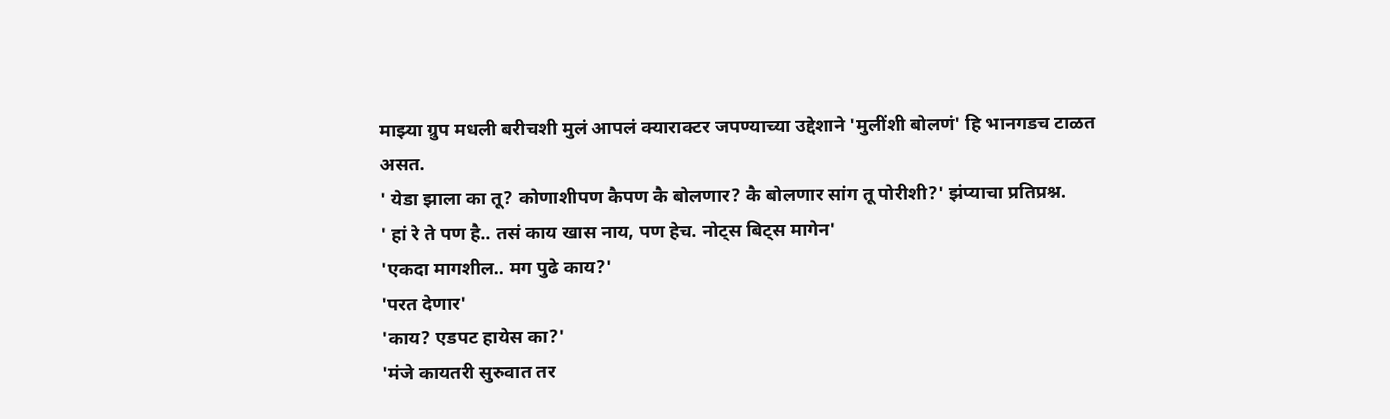माझ्या ग्रुप मधली बरीचशी मुलं आपलं क्याराक्टर जपण्याच्या उद्देशाने 'मुलींशी बोलणं' हि भानगडच टाळत असत.
' येडा झाला का तू? कोणाशीपण कैपण कै बोलणार? कै बोलणार सांग तू पोरीशी?' झंप्याचा प्रतिप्रश्न.
' हां रे ते पण है.. तसं काय खास नाय, पण हेच. नोट्स बिट्स मागेन'
'एकदा मागशील.. मग पुढे काय?'
'परत देणार'
'काय? एडपट हायेस का?'
'मंजे कायतरी सुरुवात तर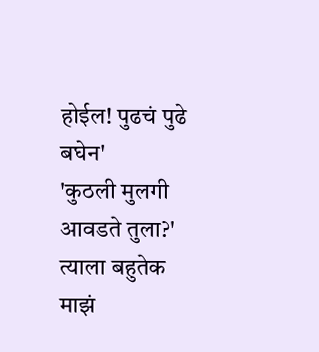होईल! पुढचं पुढे बघेन'
'कुठली मुलगी आवडते तुला?' त्याला बहुतेक माझं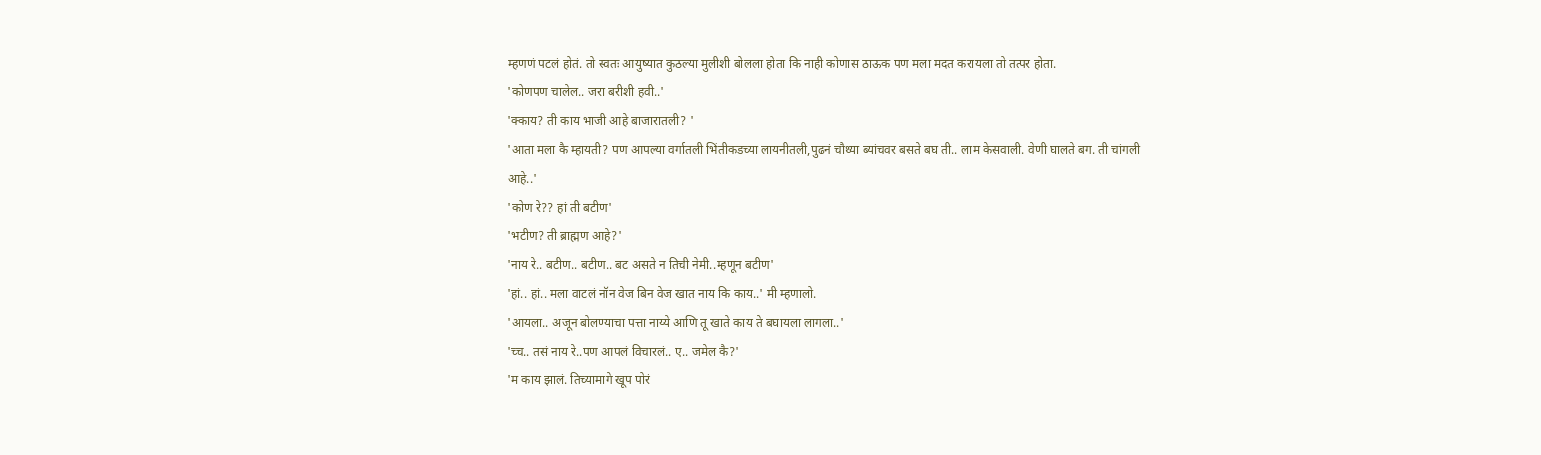म्हणणं पटलं होतं. तो स्वतः आयुष्यात कुठल्या मुलीशी बोलला होता कि नाही कोणास ठाऊक पण मला मदत करायला तो तत्पर होता.
'कोणपण चालेल.. जरा बरीशी हवी..'
'क्काय? ती काय भाजी आहे बाजारातली? '
'आता मला कै म्हायती? पण आपल्या वर्गातली भिंतीकडच्या लायनीतली,पुढनं चौथ्या ब्यांचवर बसते बघ ती.. लाम केसवाली. वेणी घालते बग. ती चांगली आहे..'
'कोण रे?? हां ती बटीण'
'भटीण? ती ब्राह्मण आहे?'
'नाय रे.. बटीण.. बटीण.. बट असते न तिची नेमी..म्हणून बटीण'
'हां.. हां.. मला वाटलं नॉन वेज बिन वेज खात नाय कि काय..' मी म्हणालो.
'आयला.. अजून बोलण्याचा पत्ता नाय्ये आणि तू खाते काय ते बघायला लागला..'
'च्च.. तसं नाय रे..पण आपलं विचारलं.. ए.. जमेल कै?'
'म काय झालं. तिच्यामागे खूप पोरं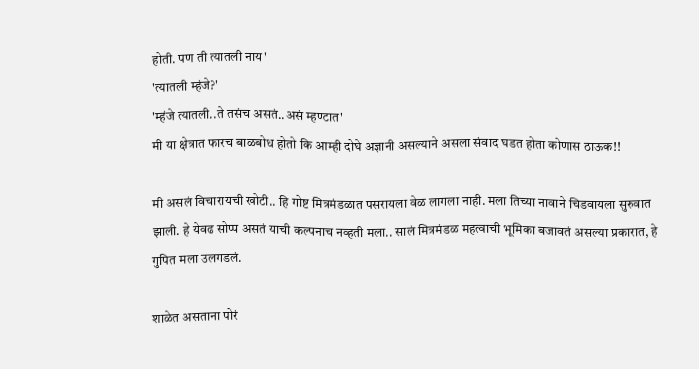होती. पण ती त्यातली नाय'
'त्यातली म्हंजे?'
'म्हंजे त्यातली..ते तसंच असतं..असं म्हण्टात'
मी या क्षेत्रात फारच बाळबोध होतो कि आम्ही दोघे अज्ञानी असल्याने असला संवाद घडत होता कोणास ठाऊक!!

मी असलं विचारायची खोटी.. हि गोष्ट मित्रमंडळात पसरायला वेळ लागला नाही. मला तिच्या नावाने चिडवायला सुरुवात झाली. हे येवढ सोप्प असतं याची कल्पनाच नव्हती मला.. सालं मित्रमंडळ महत्वाची भूमिका बजावतं असल्या प्रकारात, हे गुपित मला उलगडलं.

शाळेत असताना पोरं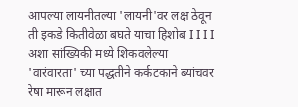आपल्या लायनीतल्या 'लायनी'वर लक्ष ठेवून ती इकडे कितीवेळा बघते याचा हिशोब I I I I अशा सांख्यिकी मध्ये शिकवलेल्या 'वारंवारता' च्या पद्धतीने कर्कटकाने ब्यांचवर रेषा मारून लक्षात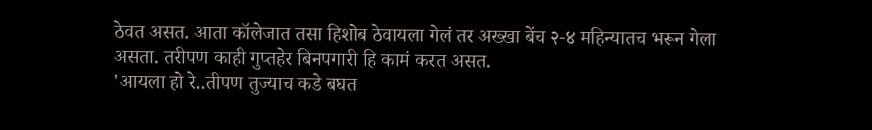ठेवत असत. आता कॉलेजात तसा हिशोब ठेवायला गेलं तर अख्खा बेंच २-४ महिन्यातच भरून गेला असता. तरीपण काही गुप्तहेर बिनपगारी हि कामं करत असत.
'आयला हो रे..तीपण तुज्याच कडे बघत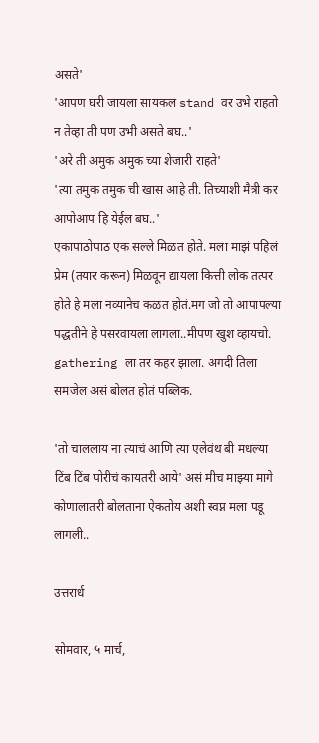असते'
'आपण घरी जायला सायकल stand वर उभे राहतो न तेव्हा ती पण उभी असते बघ..'
'अरे ती अमुक अमुक च्या शेजारी राहते'
'त्या तमुक तमुक ची खास आहे ती. तिच्याशी मैत्री कर आपोआप हि येईल बघ..'
एकापाठोपाठ एक सल्ले मिळत होते. मला माझं पहिलं प्रेम (तयार करून) मिळवून द्यायला कित्ती लोक तत्पर होते हे मला नव्यानेच कळत होतं.मग जो तो आपापल्या पद्धतीने हे पसरवायला लागला..मीपण खुश व्हायचो.
gathering ला तर कहर झाला. अगदी तिला समजेल असं बोलत होतं पब्लिक.

'तो चाललाय ना त्याचं आणि त्या एलेवंथ बी मधल्या टिंब टिंब पोरीचं कायतरी आये' असं मीच माझ्या मागे कोणालातरी बोलताना ऐकतोय अशी स्वप्न मला पडू लागली..

उत्तरार्ध

सोमवार, ५ मार्च,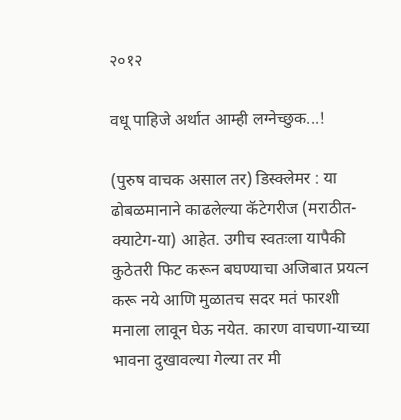२०१२

वधू पाहिजे अर्थात आम्ही लग्नेच्छुक...!

(पुरुष वाचक असाल तर) डिस्क्लेमर : या ढोबळमानाने काढलेल्या कॅटेगरीज (मराठीत-क्याटेग-या) आहेत. उगीच स्वतःला यापैकी कुठेतरी फिट करून बघण्याचा अजिबात प्रयत्न करू नये आणि मुळातच सदर मतं फारशी मनाला लावून घेऊ नयेत. कारण वाचणा-याच्या भावना दुखावल्या गेल्या तर मी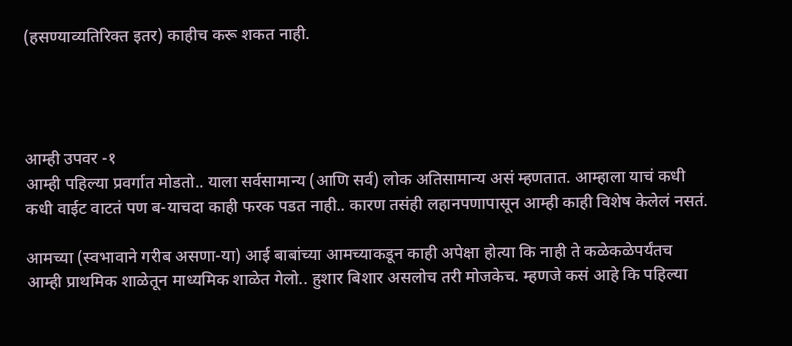(हसण्याव्यतिरिक्त इतर) काहीच करू शकत नाही.




आम्ही उपवर -१
आम्ही पहिल्या प्रवर्गात मोडतो.. याला सर्वसामान्य (आणि सर्व) लोक अतिसामान्य असं म्हणतात. आम्हाला याचं कधी कधी वाईट वाटतं पण ब-याचदा काही फरक पडत नाही.. कारण तसंही लहानपणापासून आम्ही काही विशेष केलेलं नसतं.

आमच्या (स्वभावाने गरीब असणा-या) आई बाबांच्या आमच्याकडून काही अपेक्षा होत्या कि नाही ते कळेकळेपर्यंतच आम्ही प्राथमिक शाळेतून माध्यमिक शाळेत गेलो.. हुशार बिशार असलोच तरी मोजकेच. म्हणजे कसं आहे कि पहिल्या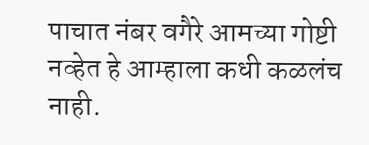पाचात नंबर वगैरे आमच्या गोष्टी नव्हेत हे आम्हाला कधी कळलंच नाही.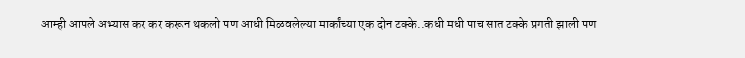आम्ही आपले अभ्यास कर कर करून थकलो पण आधी मिळवलेल्या मार्कांच्या एक दोन टक्के..कधी मधी पाच सात टक्के प्रगती झाली पण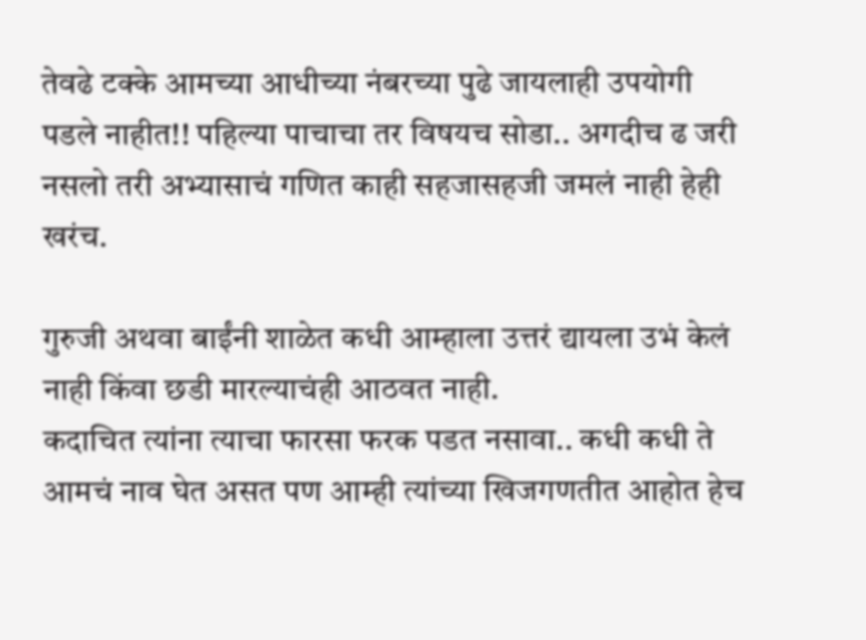तेवढे टक्के आमच्या आधीच्या नंबरच्या पुढे जायलाही उपयोगी पडले नाहीत!! पहिल्या पाचाचा तर विषयच सोडा.. अगदीच ढ जरी नसलो तरी अभ्यासाचं गणित काही सहजासहजी जमलं नाही हेही खरंच.

गुरुजी अथवा बाईंनी शाळेत कधी आम्हाला उत्तरं द्यायला उभं केलं नाही किंवा छडी मारल्याचंही आठवत नाही.
कदाचित त्यांना त्याचा फारसा फरक पडत नसावा.. कधी कधी ते आमचं नाव घेत असत पण आम्ही त्यांच्या खिजगणतीत आहोत हेच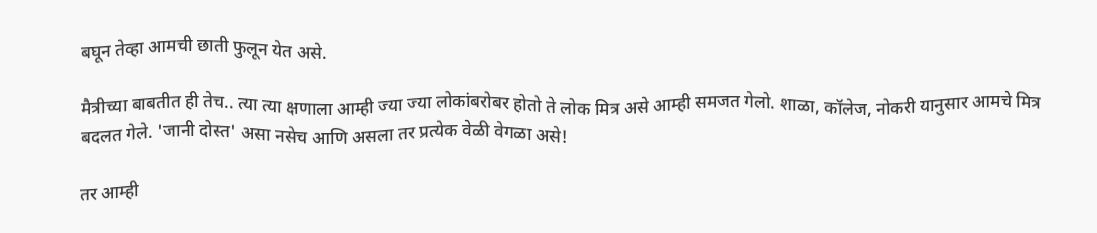बघून तेव्हा आमची छाती फुलून येत असे.

मैत्रीच्या बाबतीत ही तेच.. त्या त्या क्षणाला आम्ही ज्या ज्या लोकांबरोबर होतो ते लोक मित्र असे आम्ही समजत गेलो. शाळा, कॉलेज, नोकरी यानुसार आमचे मित्र बदलत गेले. 'जानी दोस्त' असा नसेच आणि असला तर प्रत्येक वेळी वेगळा असे!

तर आम्ही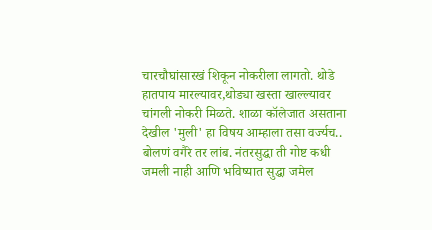चारचौघांसारखं शिकून नोकरीला लागतो. थोडे हातपाय मारल्यावर,थोड्या खस्ता खाल्ल्यावर चांगली नोकरी मिळते. शाळा कॉलेजात असताना देखील 'मुली' हा विषय आम्हाला तसा वर्ज्यच.. बोलणं वगैरे तर लांब. नंतरसुद्धा ती गोष्ट कधी जमली नाही आणि भविष्यात सुद्धा जमेल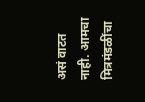असं वाटत नाही. आमचा मित्रमंडळींचा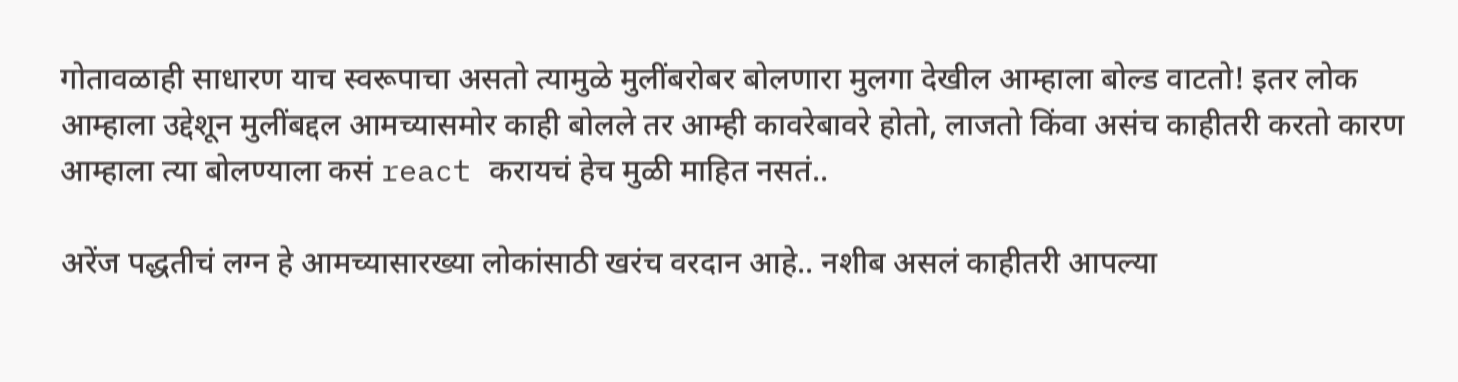गोतावळाही साधारण याच स्वरूपाचा असतो त्यामुळे मुलींबरोबर बोलणारा मुलगा देखील आम्हाला बोल्ड वाटतो! इतर लोक आम्हाला उद्देशून मुलींबद्दल आमच्यासमोर काही बोलले तर आम्ही कावरेबावरे होतो, लाजतो किंवा असंच काहीतरी करतो कारण आम्हाला त्या बोलण्याला कसं react करायचं हेच मुळी माहित नसतं..

अरेंज पद्धतीचं लग्न हे आमच्यासारख्या लोकांसाठी खरंच वरदान आहे.. नशीब असलं काहीतरी आपल्या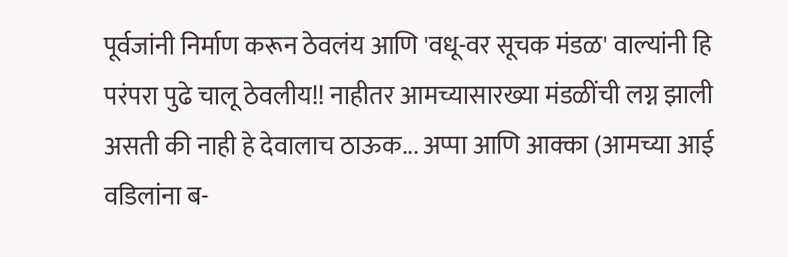पूर्वजांनी निर्माण करून ठेवलंय आणि 'वधू-वर सूचक मंडळ' वाल्यांनी हि परंपरा पुढे चालू ठेवलीय!! नाहीतर आमच्यासारख्या मंडळींची लग्न झाली असती की नाही हे देवालाच ठाऊक... अप्पा आणि आक्का (आमच्या आई वडिलांना ब-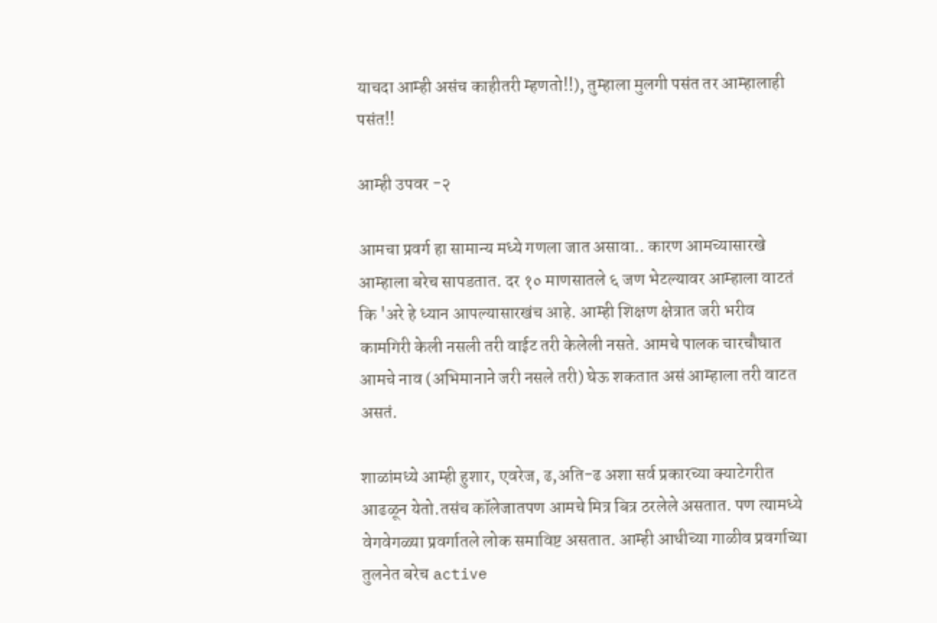याचदा आम्ही असंच काहीतरी म्हणतो!!), तुम्हाला मुलगी पसंत तर आम्हालाही पसंत!!

आम्ही उपवर -२

आमचा प्रवर्ग हा सामान्य मध्ये गणला जात असावा.. कारण आमच्यासारखे आम्हाला बरेच सापडतात. दर १० माणसातले ६ जण भेटल्यावर आम्हाला वाटतं कि 'अरे हे ध्यान आपल्यासारखंच आहे. आम्ही शिक्षण क्षेत्रात जरी भरीव कामगिरी केली नसली तरी वाईट तरी केलेली नसते. आमचे पालक चारचौघात आमचे नाव (अभिमानाने जरी नसले तरी) घेऊ शकतात असं आम्हाला तरी वाटत असतं.

शाळांमध्ये आम्ही हुशार, एवरेज, ढ,अति-ढ अशा सर्व प्रकारच्या क्याटेगरीत आढळून येतो.तसंच कॉलेजातपण आमचे मित्र बित्र ठरलेले असतात. पण त्यामध्ये वेगवेगळ्या प्रवर्गातले लोक समाविष्ट असतात. आम्ही आधीच्या गाळीव प्रवर्गाच्या तुलनेत बरेच active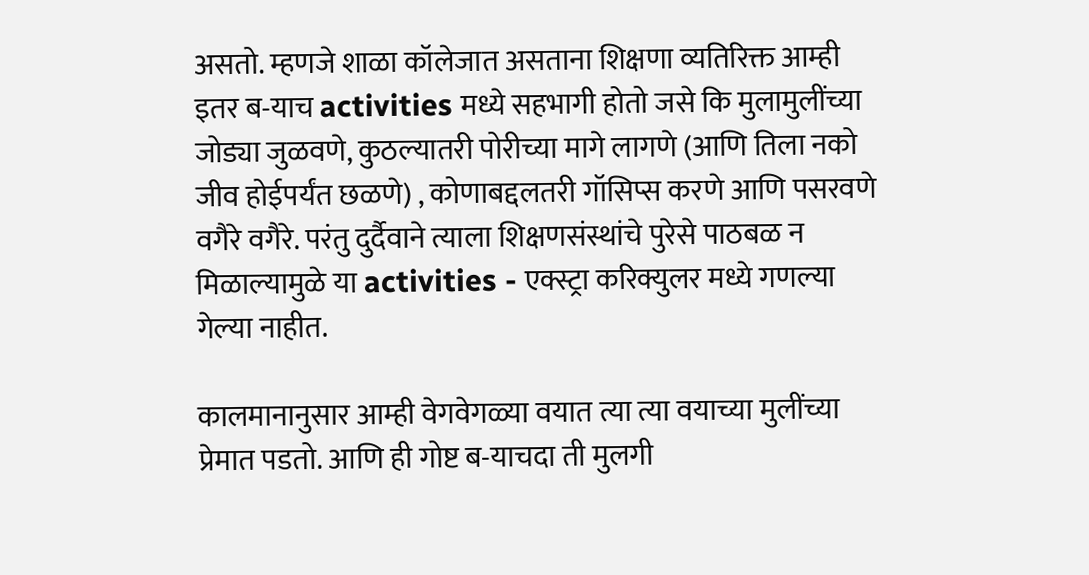असतो. म्हणजे शाळा कॉलेजात असताना शिक्षणा व्यतिरिक्त आम्ही इतर ब-याच activities मध्ये सहभागी होतो जसे कि मुलामुलींच्या जोड्या जुळवणे, कुठल्यातरी पोरीच्या मागे लागणे (आणि तिला नको जीव होईपर्यंत छळणे) , कोणाबद्दलतरी गॉसिप्स करणे आणि पसरवणे वगैरे वगैरे. परंतु दुर्दैवाने त्याला शिक्षणसंस्थांचे पुरेसे पाठबळ न मिळाल्यामुळे या activities - एक्स्ट्रा करिक्युलर मध्ये गणल्या गेल्या नाहीत.

कालमानानुसार आम्ही वेगवेगळ्या वयात त्या त्या वयाच्या मुलींच्या प्रेमात पडतो. आणि ही गोष्ट ब-याचदा ती मुलगी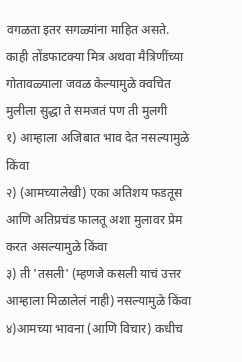वगळता इतर सगळ्यांना माहित असते. काही तोंडफाटक्या मित्र अथवा मैत्रिणींच्या गोतावळ्याला जवळ केल्यामुळे क्वचित मुलीला सुद्धा ते समजतं पण ती मुलगी
१) आम्हाला अजिबात भाव देत नसल्यामुळे किंवा
२) (आमच्यालेखी) एका अतिशय फडतूस आणि अतिप्रचंड फालतू अशा मुलावर प्रेम करत असल्यामुळे किंवा
३) ती 'तसली' (म्हणजे कसली याचं उत्तर आम्हाला मिळालेलं नाही) नसल्यामुळे किंवा
४)आमच्या भावना (आणि विचार) कधीच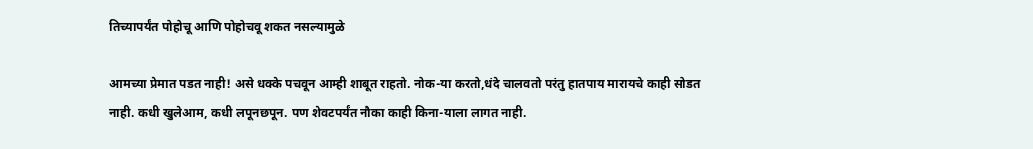तिच्यापर्यंत पोहोचू आणि पोहोचवू शकत नसल्यामुळे

आमच्या प्रेमात पडत नाही! असे धक्के पचवून आम्ही शाबूत राहतो. नोक-या करतो,धंदे चालवतो परंतु हातपाय मारायचे काही सोडत नाही. कधी खुलेआम, कधी लपूनछपून. पण शेवटपर्यंत नौका काही किना-याला लागत नाही.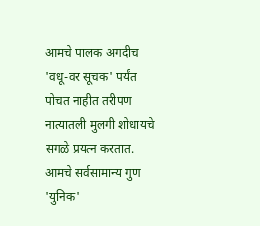आमचे पालक अगदीच 'वधू-वर सूचक' पर्यंत पोचत नाहीत तरीपण नात्यातली मुलगी शोधायचे सगळे प्रयत्न करतात. आमचे सर्वसामान्य गुण 'युनिक'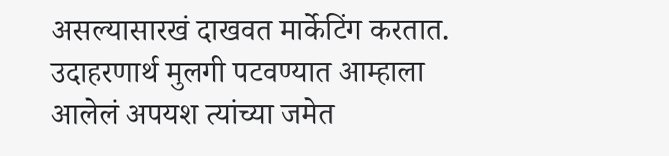असल्यासारखं दाखवत मार्केटिंग करतात. उदाहरणार्थ मुलगी पटवण्यात आम्हाला आलेलं अपयश त्यांच्या जमेत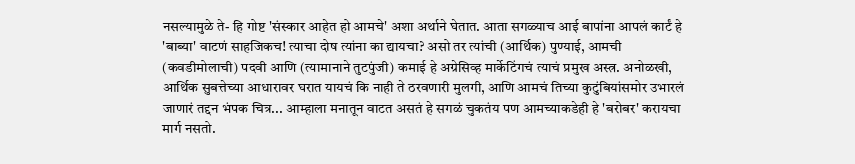नसल्यामुळे ते- हि गोष्ट 'संस्कार आहेत हो आमचे' अशा अर्थाने घेतात. आता सगळ्याच आई बापांना आपलं कार्टं हे 'बाब्या' वाटणं साहजिकच! त्याचा दोष त्यांना का द्यायचा? असो तर त्यांची (आर्थिक) पुण्याई, आमची (कवडीमोलाची) पदवी आणि (त्यामानाने तुटपुंजी) कमाई हे अग्रेसिव्ह मार्केटिंगचं त्याचं प्रमुख अस्त्र. अनोळखी, आर्थिक सुबत्तेच्या आधारावर घरात यायचं कि नाही ते ठरवणारी मुलगी, आणि आमचं तिच्या कुटुंबियांसमोर उभारलं जाणारं तद्दन भंपक चित्र... आम्हाला मनातून वाटत असतं हे सगळं चुकतंय पण आमच्याकडेही हे 'बरोबर' करायचा मार्ग नसतो.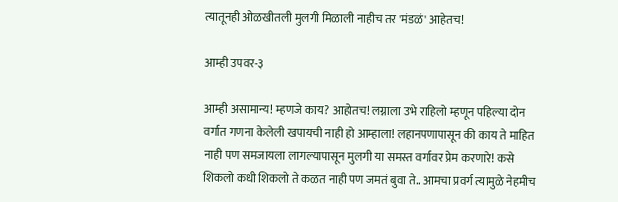त्यातूनही ओळखीतली मुलगी मिळाली नाहीच तर 'मंडळं' आहेतच!

आम्ही उपवर-३

आम्ही असामान्य! म्हणजे काय? आहोतच! लग्नाला उभे राहिलो म्हणून पहिल्या दोन वर्गात गणना केलेली खपायची नाही हो आम्हाला! लहानपणापासून की काय ते माहित नाही पण समजायला लागल्यापासून मुलगी या समस्त वर्गावर प्रेम करणारे! कसे शिकलो कधी शिकलो ते कळत नाही पण जमतं बुवा ते.. आमचा प्रवर्ग त्यामुळे नेहमीच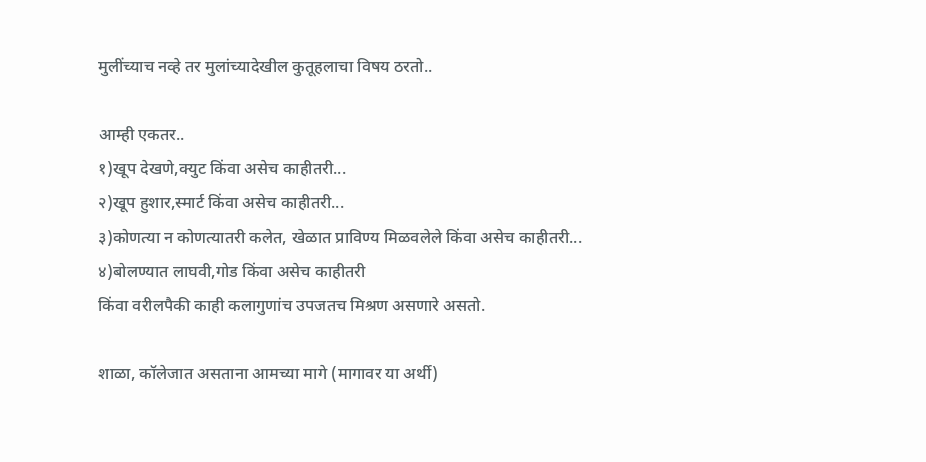मुलींच्याच नव्हे तर मुलांच्यादेखील कुतूहलाचा विषय ठरतो..

आम्ही एकतर..
१)खूप देखणे,क्युट किंवा असेच काहीतरी...
२)खूप हुशार,स्मार्ट किंवा असेच काहीतरी...
३)कोणत्या न कोणत्यातरी कलेत, खेळात प्राविण्य मिळवलेले किंवा असेच काहीतरी...
४)बोलण्यात लाघवी,गोड किंवा असेच काहीतरी
किंवा वरीलपैकी काही कलागुणांच उपजतच मिश्रण असणारे असतो.

शाळा, कॉलेजात असताना आमच्या मागे (मागावर या अर्थी)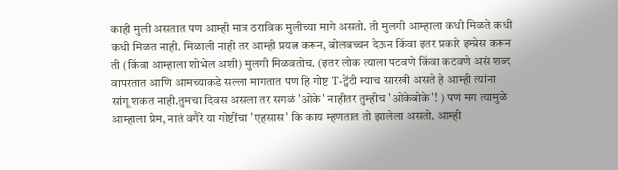काही मुली असतात पण आम्ही मात्र ठराविक मुलीच्या मागे असतो. ती मुलगी आम्हाला कधी मिळते कधी कधी मिळत नाही. मिळाली नाही तर आम्ही प्रयत्न करून, बोलबच्चन देऊन किंवा इतर प्रकारे इम्प्रेस करून ती (किंवा आम्हाला शोभेल अशी) मुलगी मिळवतोच. (इतर लोक त्याला पटवणे किंवा कटवणे असं शब्द वापरतात आणि आमच्याकडे सल्ला मागतात पण हि गोष्ट T-ट्वेंटी म्याच सारखी असते हे आम्ही त्यांना सांगू शकत नाही.तुमचा दिवस असला तर सगळं 'ओके' नाहीतर तुम्हीच 'ओकेबोके'! ) पण मग त्यामुळे आम्हाला प्रेम, नातं वगैरे या गोष्टींचा 'एहसास' कि काय म्हणतात तो झालेला असतो. आम्ही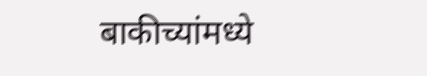बाकीच्यांमध्ये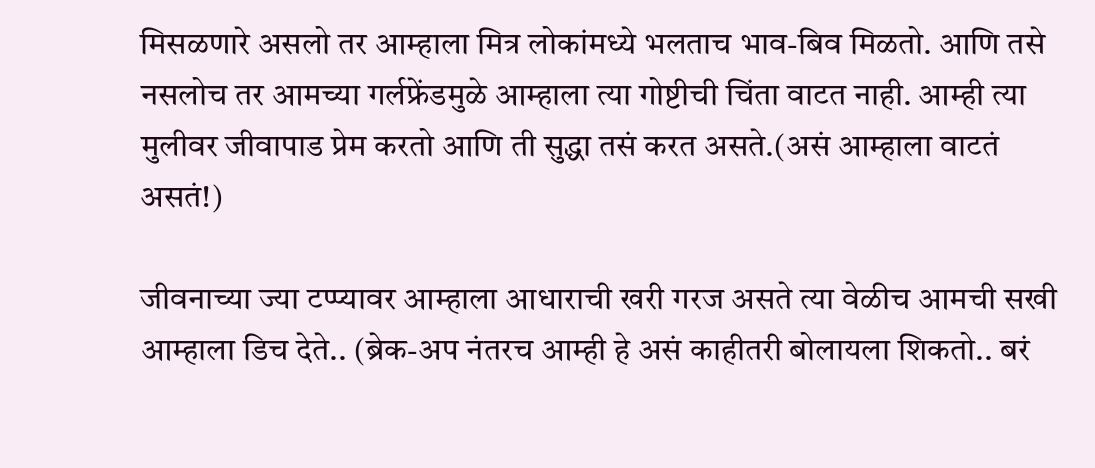मिसळणारे असलो तर आम्हाला मित्र लोकांमध्ये भलताच भाव-बिव मिळतो. आणि तसे नसलोच तर आमच्या गर्लफ्रेंडमुळे आम्हाला त्या गोष्टीची चिंता वाटत नाही. आम्ही त्या मुलीवर जीवापाड प्रेम करतो आणि ती सुद्धा तसं करत असते.(असं आम्हाला वाटतं असतं!)

जीवनाच्या ज्या टप्प्यावर आम्हाला आधाराची खरी गरज असते त्या वेळीच आमची सखी आम्हाला डिच देते.. (ब्रेक-अप नंतरच आम्ही हे असं काहीतरी बोलायला शिकतो.. बरं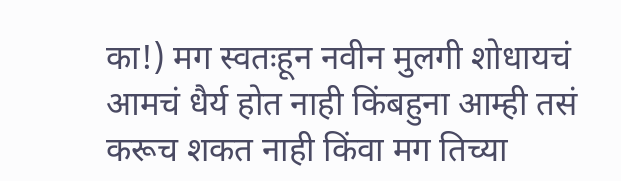का!) मग स्वतःहून नवीन मुलगी शोधायचं आमचं धैर्य होत नाही किंबहुना आम्ही तसं करूच शकत नाही किंवा मग तिच्या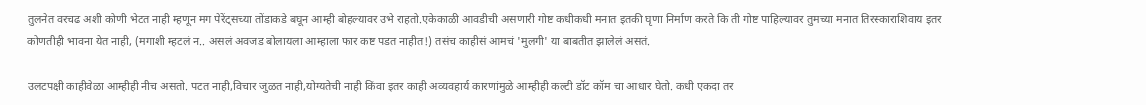तुलनेत वरचढ अशी कोणी भेटत नाही म्हणून मग पेरेंट्सच्या तोंडाकडे बघून आम्ही बोहल्यावर उभे राहतो.एकेकाळी आवडीची असणारी गोष्ट कधीकधी मनात इतकी घृणा निर्माण करते कि ती गोष्ट पाहिल्यावर तुमच्या मनात तिरस्काराशिवाय इतर कोणतीही भावना येत नाही, (मगाशी म्हटलं न.. असलं अवजड बोलायला आम्हाला फार कष्ट पडत नाहीत!) तसंच काहीसं आमचं 'मुलगी' या बाबतीत झालेलं असतं.

उलटपक्षी काहीवेळा आम्हीही नीच असतो. पटत नाही,विचार जुळत नाही,योग्यतेची नाही किंवा इतर काही अव्यवहार्य कारणांमुळे आम्हीही कल्टी डॉट कॉम चा आधार घेतो. कधी एकदा तर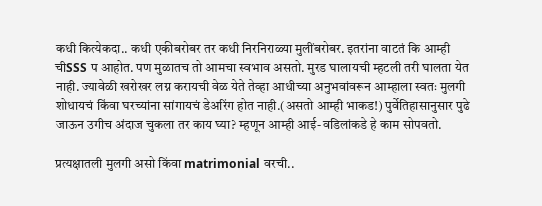कधी कित्येकदा.. कधी एकीबरोबर तर कधी निरनिराळ्या मुलींबरोबर. इतरांना वाटतं कि आम्ही चीSSS प आहोत. पण मुळातच तो आमचा स्वभाव असतो. मुरड घालायची म्हटली तरी घालता येत नाही. ज्यावेळी खरोखर लग्न करायची वेळ येते तेव्हा आधीच्या अनुभवांवरून आम्हाला स्वतः मुलगी शोधायचं किंवा घरच्यांना सांगायचं डेअरिंग होत नाही.(असतो आम्ही भाकड!) पुर्वेतिहासानुसार पुढे जाऊन उगीच अंदाज चुकला तर काय घ्या? म्हणून आम्ही आई-वडिलांकडे हे काम सोपवतो.

प्रत्यक्षातली मुलगी असो किंवा matrimonial वरची..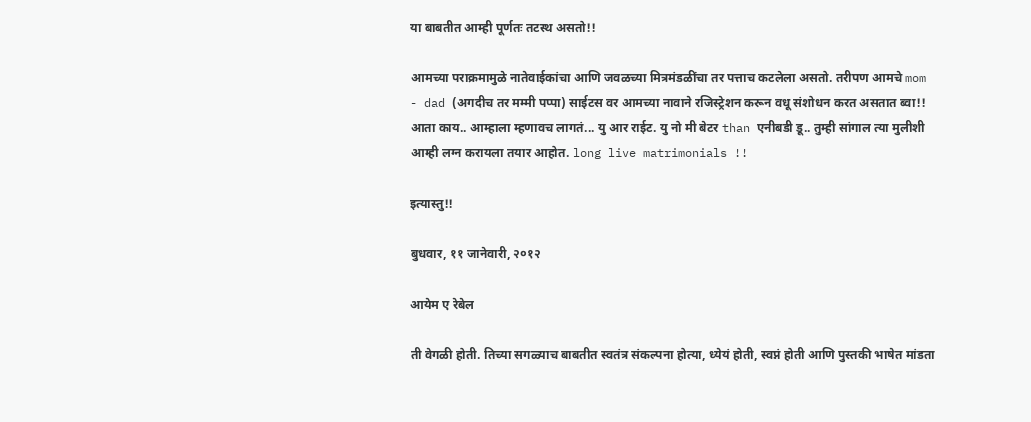या बाबतीत आम्ही पूर्णतः तटस्थ असतो!!

आमच्या पराक्रमामुळे नातेवाईकांचा आणि जवळच्या मित्रमंडळींचा तर पत्ताच कटलेला असतो. तरीपण आमचे mom - dad (अगदीच तर मम्मी पप्पा) साईटस वर आमच्या नावाने रजिस्ट्रेशन करून वधू संशोधन करत असतात ब्वा!! आता काय.. आम्हाला म्हणावच लागतं... यु आर राईट. यु नो मी बेटर than एनीबडी डू.. तुम्ही सांगाल त्या मुलीशी आम्ही लग्न करायला तयार आहोत. long live matrimonials !!

इत्यास्तु!!

बुधवार, ११ जानेवारी, २०१२

आयेम ए रेबेल

ती वेगळी होती. तिच्या सगळ्याच बाबतीत स्वतंत्र संकल्पना होत्या, ध्येयं होती, स्वप्नं होती आणि पुस्तकी भाषेत मांडता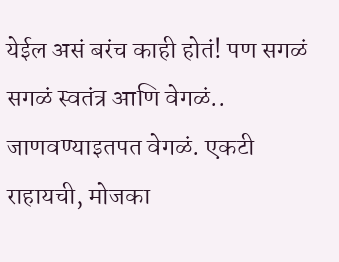येईल असं बरंच काही होतं! पण सगळं सगळं स्वतंत्र आणि वेगळं.. जाणवण्याइतपत वेगळं. एकटी राहायची, मोजका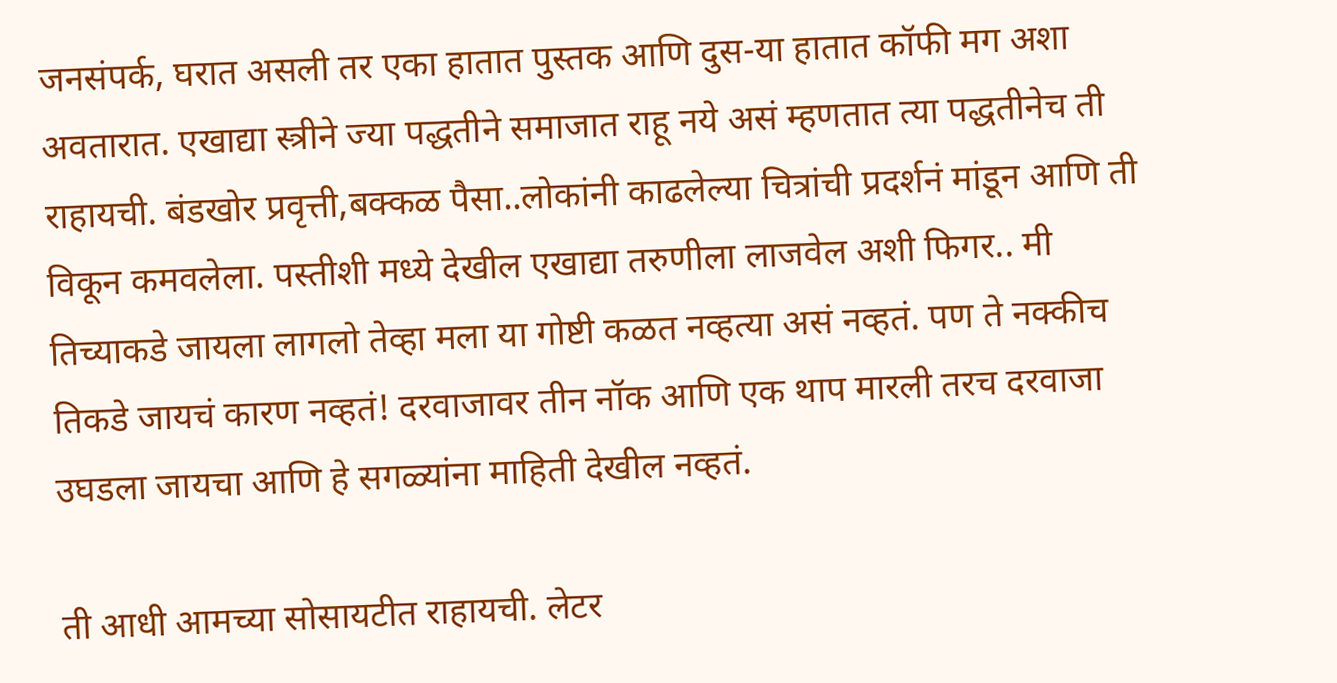जनसंपर्क, घरात असली तर एका हातात पुस्तक आणि दुस-या हातात कॉफी मग अशा अवतारात. एखाद्या स्त्रीने ज्या पद्धतीने समाजात राहू नये असं म्हणतात त्या पद्धतीनेच ती राहायची. बंडखोर प्रवृत्ती,बक्कळ पैसा..लोकांनी काढलेल्या चित्रांची प्रदर्शनं मांडून आणि ती विकून कमवलेला. पस्तीशी मध्ये देखील एखाद्या तरुणीला लाजवेल अशी फिगर.. मी तिच्याकडे जायला लागलो तेव्हा मला या गोष्टी कळत नव्हत्या असं नव्हतं. पण ते नक्कीच तिकडे जायचं कारण नव्हतं! दरवाजावर तीन नॉक आणि एक थाप मारली तरच दरवाजा उघडला जायचा आणि हे सगळ्यांना माहिती देखील नव्हतं.

ती आधी आमच्या सोसायटीत राहायची. लेटर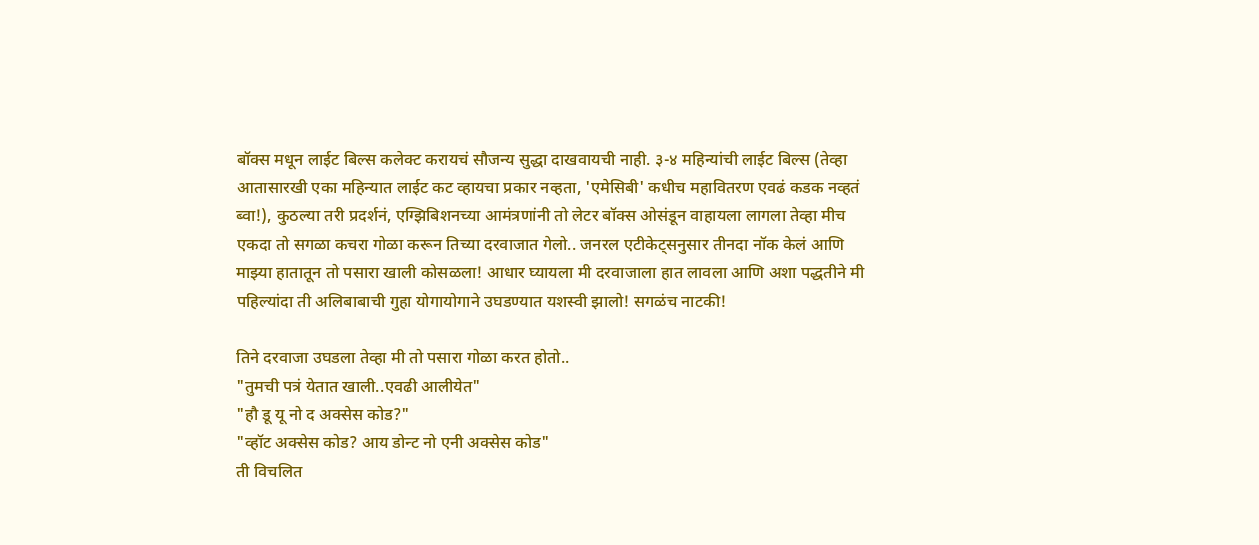बॉक्स मधून लाईट बिल्स कलेक्ट करायचं सौजन्य सुद्धा दाखवायची नाही. ३-४ महिन्यांची लाईट बिल्स (तेव्हा आतासारखी एका महिन्यात लाईट कट व्हायचा प्रकार नव्हता, 'एमेसिबी' कधीच महावितरण एवढं कडक नव्हतं ब्वा!), कुठल्या तरी प्रदर्शनं, एग्झिबिशनच्या आमंत्रणांनी तो लेटर बॉक्स ओसंडून वाहायला लागला तेव्हा मीच एकदा तो सगळा कचरा गोळा करून तिच्या दरवाजात गेलो.. जनरल एटीकेट्सनुसार तीनदा नॉक केलं आणि माझ्या हातातून तो पसारा खाली कोसळला! आधार घ्यायला मी दरवाजाला हात लावला आणि अशा पद्धतीने मी पहिल्यांदा ती अलिबाबाची गुहा योगायोगाने उघडण्यात यशस्वी झालो! सगळंच नाटकी!

तिने दरवाजा उघडला तेव्हा मी तो पसारा गोळा करत होतो..
"तुमची पत्रं येतात खाली..एवढी आलीयेत"
"हौ डू यू नो द अक्सेस कोड?"
"व्हॉट अक्सेस कोड? आय डोन्ट नो एनी अक्सेस कोड"
ती विचलित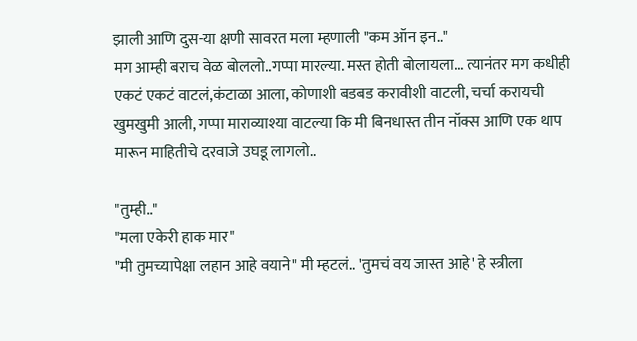झाली आणि दुस-या क्षणी सावरत मला म्हणाली "कम ऑन इन.."
मग आम्ही बराच वेळ बोललो..गप्पा मारल्या. मस्त होती बोलायला... त्यानंतर मग कधीही एकटं एकटं वाटलं,कंटाळा आला, कोणाशी बडबड करावीशी वाटली, चर्चा करायची खुमखुमी आली, गप्पा माराव्याश्या वाटल्या कि मी बिनधास्त तीन नॉक्स आणि एक थाप मारून माहितीचे दरवाजे उघडू लागलो..

"तुम्ही.."
"मला एकेरी हाक मार"
"मी तुमच्यापेक्षा लहान आहे वयाने" मी म्हटलं.. 'तुमचं वय जास्त आहे' हे स्त्रीला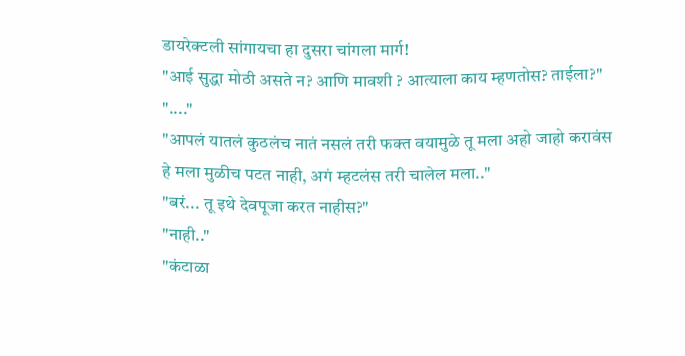डायरेक्टली सांगायचा हा दुसरा चांगला मार्ग!
"आई सुद्धा मोठी असते न? आणि मावशी ? आत्याला काय म्हणतोस? ताईला?"
"...."
"आपलं यातलं कुठलंच नातं नसलं तरी फक्त वयामुळे तू मला अहो जाहो करावंस हे मला मुळीच पटत नाही, अगं म्हटलंस तरी चालेल मला.."
"बरं... तू इथे देवपूजा करत नाहीस?"
"नाही.."
"कंटाळा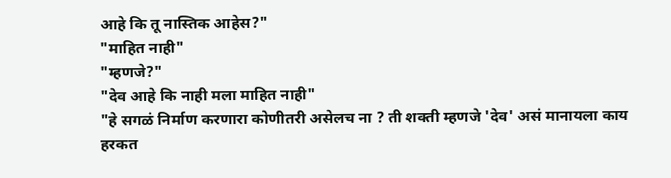आहे कि तू नास्तिक आहेस?"
"माहित नाही"
"म्हणजे?"
"देव आहे कि नाही मला माहित नाही"
"हे सगळं निर्माण करणारा कोणीतरी असेलच ना ? ती शक्ती म्हणजे 'देव' असं मानायला काय हरकत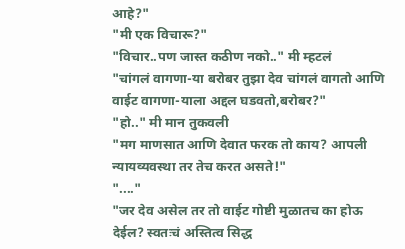आहे?"
"मी एक विचारू?"
"विचार..पण जास्त कठीण नको.." मी म्हटलं
"चांगलं वागणा-या बरोबर तुझा देव चांगलं वागतो आणि वाईट वागणा-याला अद्दल घडवतो,बरोबर?"
"हो.." मी मान तुकवली
"मग माणसात आणि देवात फरक तो काय? आपली न्यायव्यवस्था तर तेच करत असते!"
"...."
"जर देव असेल तर तो वाईट गोष्टी मुळातच का होऊ देईल? स्वतःचं अस्तित्व सिद्ध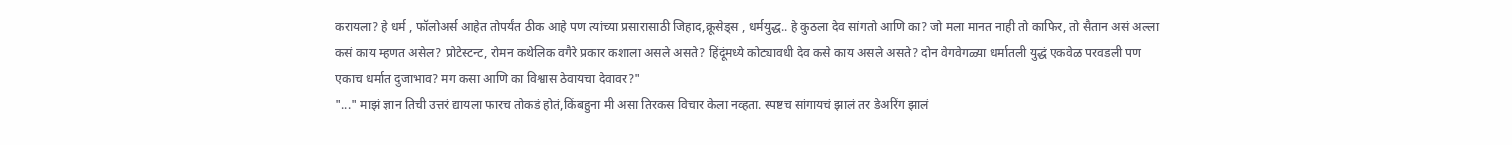करायला? हे धर्म , फॉलोअर्स आहेत तोपर्यंत ठीक आहे पण त्यांच्या प्रसारासाठी जिहाद,क्रूसेड्स , धर्मयुद्ध.. हे कुठला देव सांगतो आणि का? जो मला मानत नाही तो काफिर, तो सैतान असं अल्ला कसं काय म्हणत असेल? प्रोटेस्टन्ट, रोमन कथेलिक वगैरे प्रकार कशाला असले असते? हिंदूंमध्ये कोट्यावधी देव कसे काय असले असते? दोन वेगवेगळ्या धर्मातली युद्धं एकवेळ परवडली पण एकाच धर्मात दुजाभाव? मग कसा आणि का विश्वास ठेवायचा देवावर?"
"..." माझं ज्ञान तिची उत्तरं द्यायला फारच तोकडं होतं,किंबहुना मी असा तिरकस विचार केला नव्हता. स्पष्टच सांगायचं झालं तर डेअरिंग झालं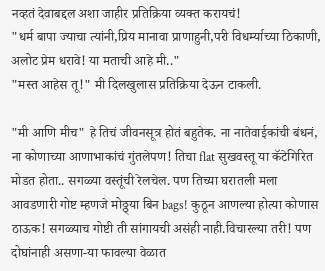नव्हतं देवाबद्दल अशा जाहीर प्रतिक्रिया व्यक्त करायचं!
"धर्म बापा ज्याचा त्यांनी,प्रिय मानावा प्राणाहुनी,परी विधर्म्याच्या ठिकाणी, अलोट प्रेम धरावे! या मताची आहे मी.."
"मस्त आहेस तू!" मी दिलखुलास प्रतिक्रिया देऊन टाकली.

"मी आणि मीच" हे तिचं जीवनसूत्र होतं बहुतेक. ना नातेवाईकांची बंधनं, ना कोणाच्या आणाभाकांचं गुंतलेपण! तिचा flat सुखवस्तू या कॅटेगिरित मोडत होता.. सगळ्या वस्तूंची रेलचेल. पण तिच्या घरातली मला आवडणारी गोष्ट म्हणजे मोठ्ठ्या बिन bags! कुठून आणल्या होत्या कोणास ठाऊक! सगळ्याच गोष्टी ती सांगायची असंही नाही.विचारल्या तरी! पण दोघांनाही असणा-या फावल्या वेळात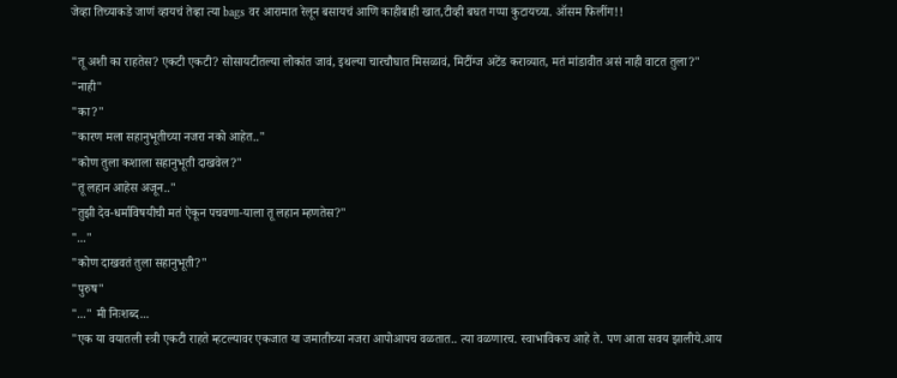जेव्हा तिच्याकडे जाणं व्हायचं तेव्हा त्या bags वर आरामात रेलून बसायचं आणि काहीबाही खात,टीव्ही बघत गप्पा कुटायच्या. ऑसम फिलींग!!

"तू अशी का राहतेस? एकटी एकटी? सोसायटीतल्या लोकांत जावं, इथल्या चारचौघात मिसळावं, मिटींग्ज अटेंड कराव्यात, मतं मांडावीत असं नाही वाटत तुला?"
"नाही"
"का?"
"कारण मला सहानुभूतीच्या नजरा नको आहेत.."
"कोण तुला कशाला सहानुभूती दाखवेल?"
"तू लहान आहेस अजून.."
"तुझी देव-धर्माविषयीची मतं ऐकून पचवणा-याला तू लहान म्हणतेस?"
"..."
"कोण दाखवतं तुला सहानुभूती?"
"पुरुष"
"..." मी निःशब्द...
"एक या वयातली स्त्री एकटी राहते म्हटल्यावर एकजात या जमातीच्या नजरा आपोआपच वळतात.. त्या वळणारच. स्वाभाविकच आहे ते. पण आता सवय झालीये.आय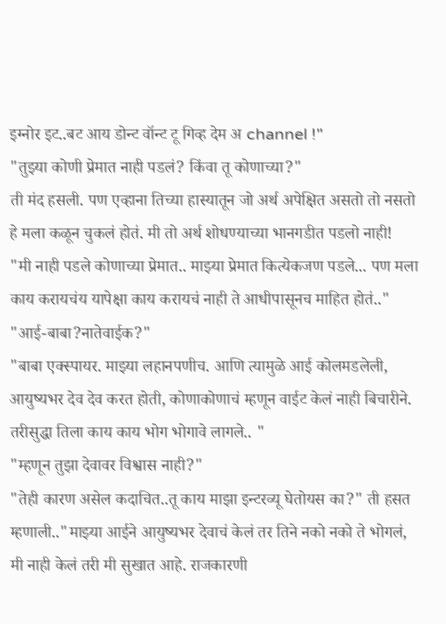इग्नोर इट..बट आय डोन्ट वॉन्ट टू गिव्ह देम अ channel !"
"तुझ्या कोणी प्रेमात नाही पडलं? किंवा तू कोणाच्या?"
ती मंद हसली. पण एव्हाना तिच्या हास्यातून जो अर्थ अपेक्षित असतो तो नसतो हे मला कळून चुकलं होतं. मी तो अर्थ शोधण्याच्या भानगडीत पडलो नाही!
"मी नाही पडले कोणाच्या प्रेमात.. माझ्या प्रेमात कित्येकजण पडले... पण मला काय करायचंय यापेक्षा काय करायचं नाही ते आधीपासूनच माहित होतं.."
"आई-बाबा?नातेवाईक?"
"बाबा एक्स्पायर. माझ्या लहानपणीच. आणि त्यामुळे आई कोलमडलेली, आयुष्यभर देव देव करत होती, कोणाकोणाचं म्हणून वाईट केलं नाही बिचारीने. तरीसुद्धा तिला काय काय भोग भोगावे लागले.. "
"म्हणून तुझा देवावर विश्वास नाही?"
"तेही कारण असेल कदाचित..तू काय माझा इन्टरव्यू घेतोयस का?" ती हसत म्हणाली.."माझ्या आईने आयुष्यभर देवाचं केलं तर तिने नको नको ते भोगलं, मी नाही केलं तरी मी सुखात आहे. राजकारणी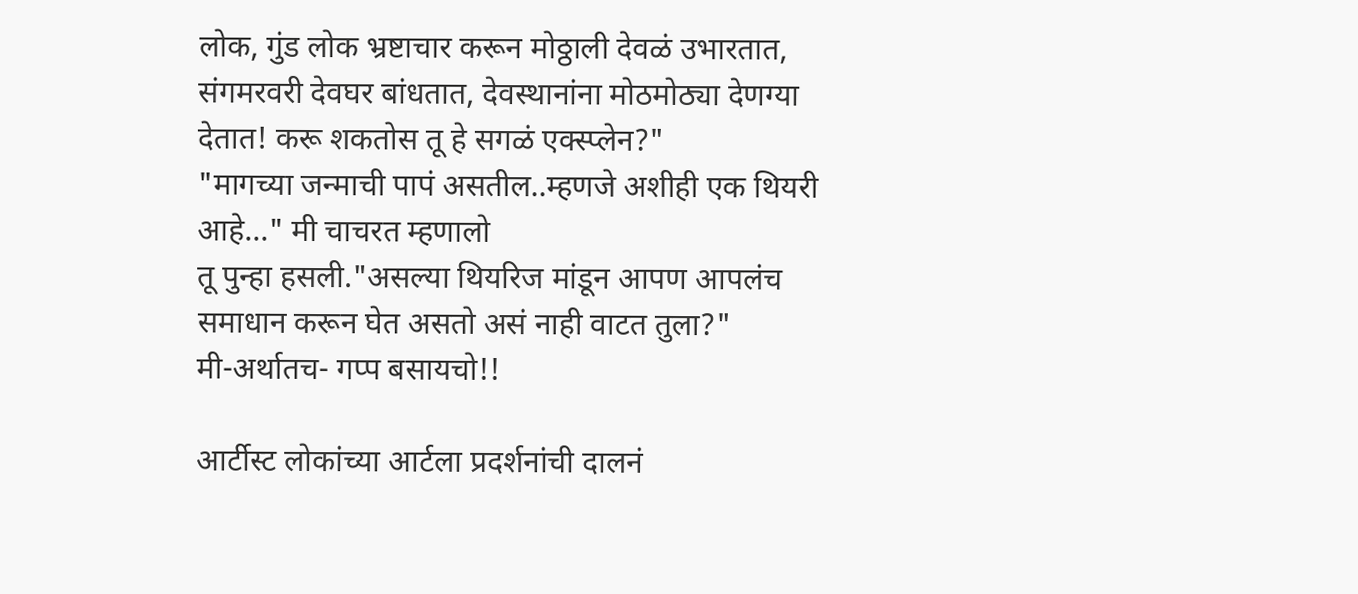लोक, गुंड लोक भ्रष्टाचार करून मोठ्ठाली देवळं उभारतात, संगमरवरी देवघर बांधतात, देवस्थानांना मोठमोठ्या देणग्या देतात! करू शकतोस तू हे सगळं एक्स्प्लेन?"
"मागच्या जन्माची पापं असतील..म्हणजे अशीही एक थियरी आहे..." मी चाचरत म्हणालो
तू पुन्हा हसली."असल्या थियरिज मांडून आपण आपलंच समाधान करून घेत असतो असं नाही वाटत तुला?"
मी-अर्थातच- गप्प बसायचो!!

आर्टीस्ट लोकांच्या आर्टला प्रदर्शनांची दालनं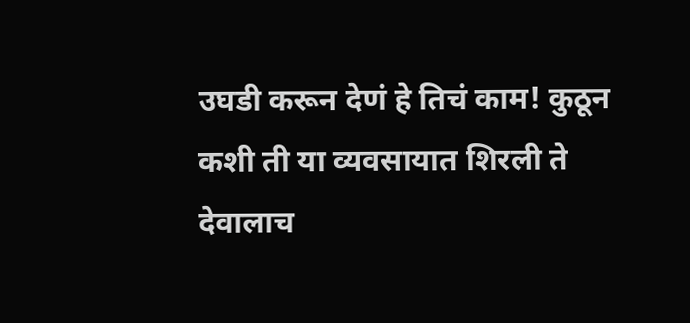उघडी करून देणं हे तिचं काम! कुठून कशी ती या व्यवसायात शिरली ते देवालाच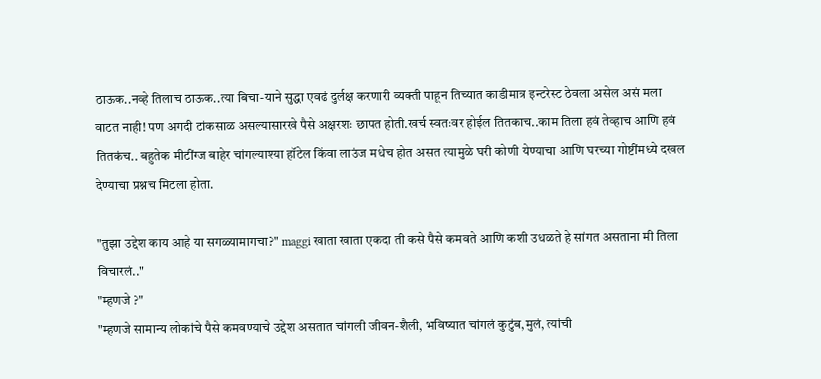ठाऊक..नव्हे तिलाच ठाऊक..त्या बिचा-याने सुद्धा एवढं दुर्लक्ष करणारी व्यक्ती पाहून तिच्यात काडीमात्र इन्टरेस्ट ठेवला असेल असं मला वाटत नाही! पण अगदी टांकसाळ असल्यासारखे पैसे अक्षरशः छापत होती.खर्च स्वतःवर होईल तितकाच..काम तिला हवं तेव्हाच आणि हवं तितकंच.. बहुतेक मीटींग्ज बाहेर चांगल्याश्या हॉटेल किंवा लाउंज मधेच होत असत त्यामुळे घरी कोणी येण्याचा आणि घरच्या गोष्टींमध्ये दखल देण्याचा प्रश्नच मिटला होता.

"तुझा उद्देश काय आहे या सगळ्यामागचा?" maggi खाता खाता एकदा ती कसे पैसे कमवते आणि कशी उधळते हे सांगत असताना मी तिला विचारलं.."
"म्हणजे ?"
"म्हणजे सामान्य लोकांचे पैसे कमवण्याचे उद्देश असतात चांगली जीवन-शैली, भविष्यात चांगलं कुटुंब,मुलं, त्यांची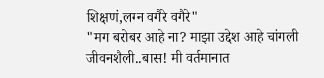शिक्षणं,लग्न वगैरे वगैरे"
"मग बरोबर आहे ना? माझा उद्देश आहे चांगली जीवनशैली..बास! मी वर्तमानात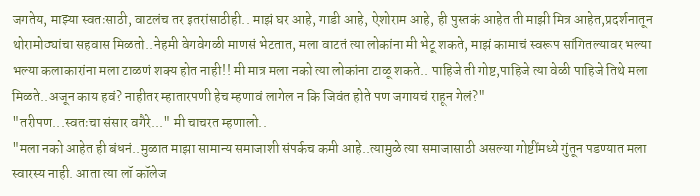जगतेय, माझ्या स्वतःसाठी, वाटलंच तर इतरांसाठीही.. माझं घर आहे, गाडी आहे, ऐशोराम आहे, ही पुस्तकं आहेत ती माझी मित्र आहेत,प्रदर्शनातून थोरामोठ्यांचा सहवास मिळतो..नेहमी वेगवेगळी माणसं भेटतात, मला वाटतं त्या लोकांना मी भेटू शकते, माझं कामाचं स्वरूप सांगितल्यावर भल्या भल्या कलाकारांना मला टाळणं शक्य होत नाही!! मी मात्र मला नको त्या लोकांना टाळू शकते.. पाहिजे ती गोष्ट,पाहिजे त्या वेळी पाहिजे तिथे मला मिळते..अजून काय हवं? नाहीतर म्हातारपणी हेच म्हणावं लागेल न कि जिवंत होते पण जगायचं राहून गेलं?"
"तरीपण...स्वतःचा संसार वगैरे..." मी चाचरत म्हणालो..
"मला नको आहेत ही बंधनं..मुळात माझा सामान्य समाजाशी संपर्कच कमी आहे..त्यामुळे त्या समाजासाठी असल्या गोष्टींमध्ये गुंतून पडण्यात मला स्वारस्य नाही. आता त्या लॉ कॉलेज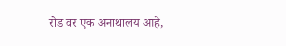रोड वर एक अनाथालय आहे,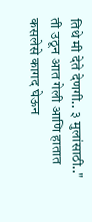तिथे मी देते देणगी.. ३ मुलांसाठी.."
ती उठून आत गेली आणि हातात कसलेसे कागद घेऊन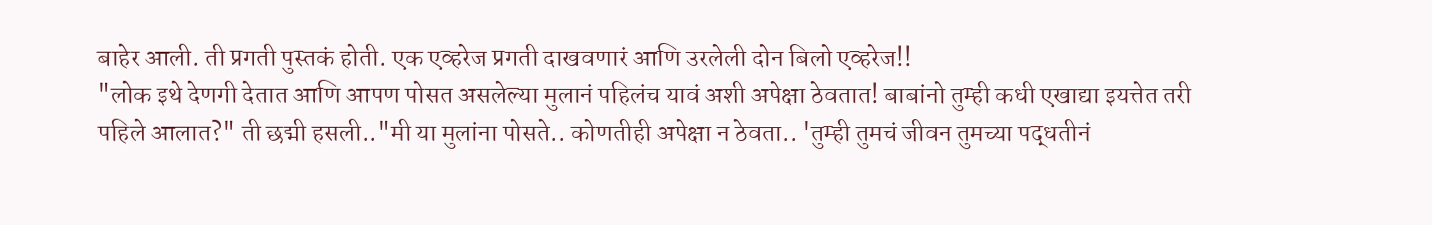बाहेर आली. ती प्रगती पुस्तकं होती. एक एव्हरेज प्रगती दाखवणारं आणि उरलेली दोन बिलो एव्हरेज!!
"लोक इथे देणगी देतात आणि आपण पोसत असलेल्या मुलानं पहिलंच यावं अशी अपेक्षा ठेवतात! बाबांनो तुम्ही कधी एखाद्या इयत्तेत तरी पहिले आलात?" ती छद्मी हसली.."मी या मुलांना पोसते.. कोणतीही अपेक्षा न ठेवता.. 'तुम्ही तुमचं जीवन तुमच्या पद्धतीनं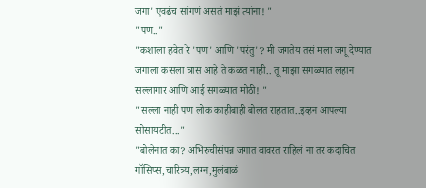जगा' एवढंच सांगणं असतं माझं त्यांना! "
"पण.."
"कशाला हवेत रे 'पण' आणि 'परंतु'? मी जगतेय तसं मला जगू देण्यात जगाला कसला त्रास आहे ते कळत नाही.. तू माझा सगळ्यात लहान सल्लागार आणि आई सगळ्यात मोठी! "
"सल्ला नाही पण लोक काहीबाही बोलत राहतात..इव्हन आपल्या सोसायटीत..."
"बोलेनात का? अभिरुचीसंपन्न जगात वावरत राहिलं ना तर कदाचित गॉसिप्स,चारित्र्य,लग्न,मुलंबाळं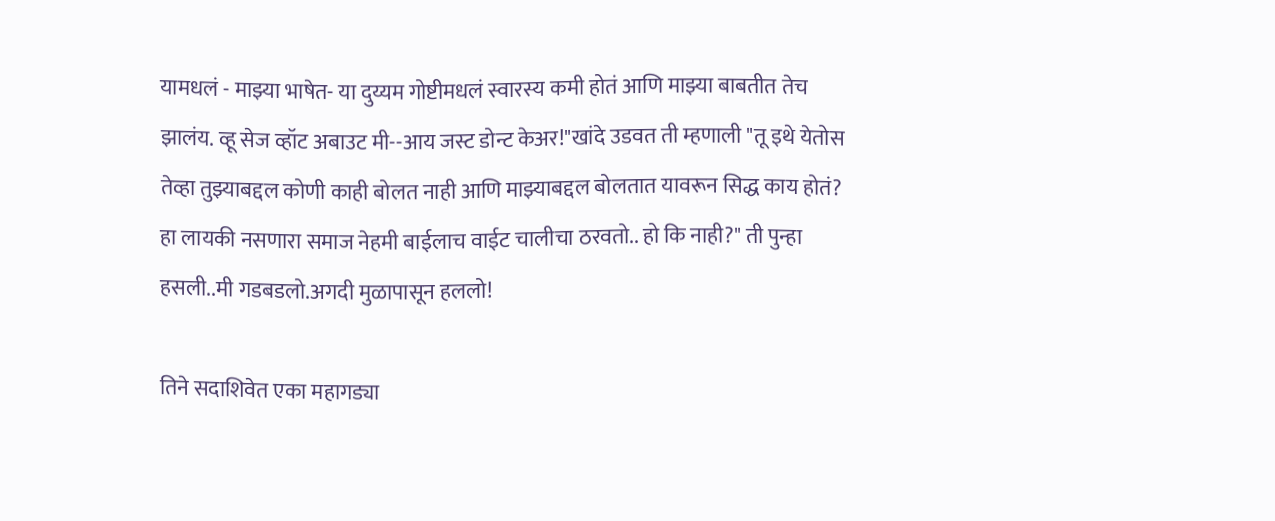यामधलं - माझ्या भाषेत- या दुय्यम गोष्टीमधलं स्वारस्य कमी होतं आणि माझ्या बाबतीत तेच झालंय. व्हू सेज व्हॉट अबाउट मी--आय जस्ट डोन्ट केअर!"खांदे उडवत ती म्हणाली "तू इथे येतोस तेव्हा तुझ्याबद्दल कोणी काही बोलत नाही आणि माझ्याबद्दल बोलतात यावरून सिद्ध काय होतं? हा लायकी नसणारा समाज नेहमी बाईलाच वाईट चालीचा ठरवतो.. हो कि नाही?" ती पुन्हा हसली..मी गडबडलो.अगदी मुळापासून हललो!

तिने सदाशिवेत एका महागड्या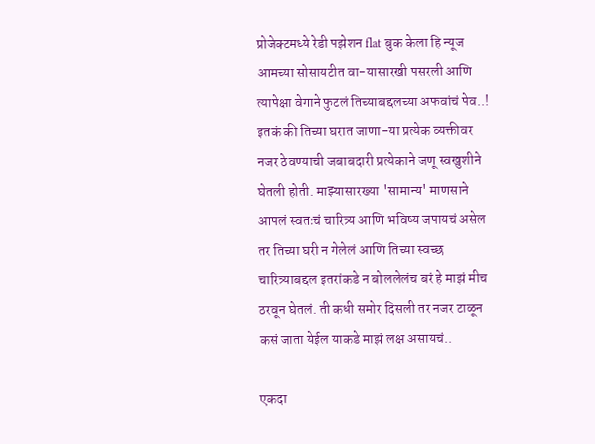प्रोजेक्टमध्ये रेडी पझेशन flat बुक केला हि न्यूज आमच्या सोसायटीत वा-यासारखी पसरली आणि त्यापेक्षा वेगाने फुटलं तिच्याबद्दलच्या अफवांचं पेव..! इतकं की तिच्या घरात जाणा-या प्रत्येक व्यक्तीवर नजर ठेवण्याची जबाबदारी प्रत्येकाने जणू स्वखुशीने घेतली होती. माझ्यासारख्या 'सामान्य' माणसाने आपलं स्वतःचं चारित्र्य आणि भविष्य जपायचं असेल तर तिच्या घरी न गेलेलं आणि तिच्या स्वच्छ चारित्र्याबद्दल इतरांकडे न बोललेलंच बरं हे माझं मीच ठरवून घेतलं. ती कधी समोर दिसली तर नजर टाळून कसं जाता येईल याकडे माझं लक्ष असायचं..

एकदा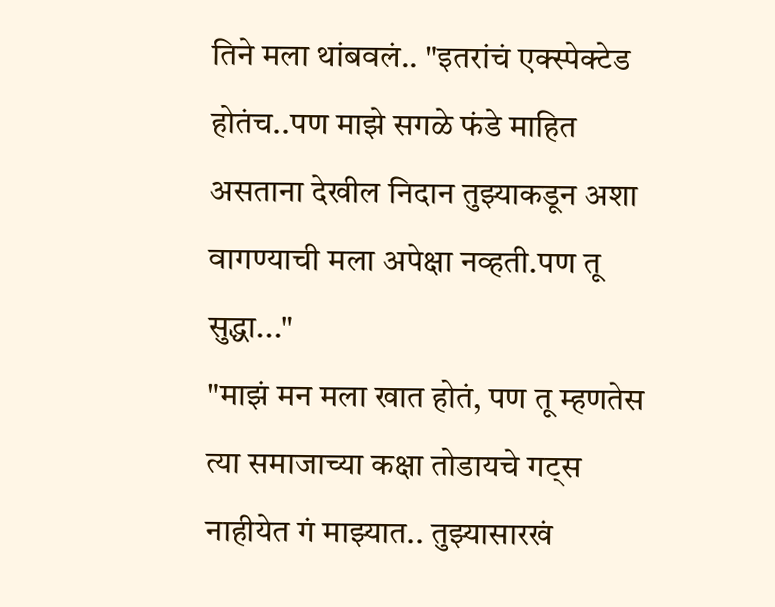तिने मला थांबवलं.. "इतरांचं एक्स्पेक्टेड होतंच..पण माझे सगळे फंडे माहित असताना देखील निदान तुझ्याकडून अशा वागण्याची मला अपेक्षा नव्हती.पण तू सुद्धा..."
"माझं मन मला खात होतं, पण तू म्हणतेस त्या समाजाच्या कक्षा तोडायचे गट्स नाहीयेत गं माझ्यात.. तुझ्यासारखं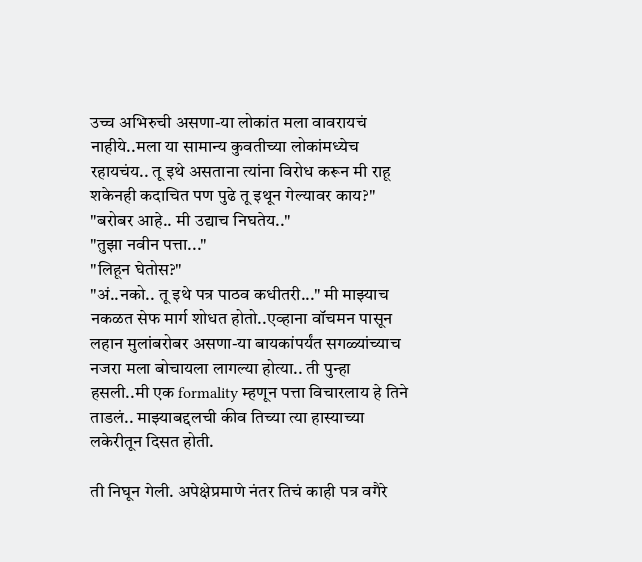उच्च अभिरुची असणा-या लोकांत मला वावरायचं नाहीये..मला या सामान्य कुवतीच्या लोकांमध्येच रहायचंय.. तू इथे असताना त्यांना विरोध करून मी राहू शकेनही कदाचित पण पुढे तू इथून गेल्यावर काय?"
"बरोबर आहे.. मी उद्याच निघतेय.."
"तुझा नवीन पत्ता..."
"लिहून घेतोस?"
"अं..नको.. तू इथे पत्र पाठव कधीतरी..." मी माझ्याच नकळत सेफ मार्ग शोधत होतो..एव्हाना वॉचमन पासून लहान मुलांबरोबर असणा-या बायकांपर्यंत सगळ्यांच्याच नजरा मला बोचायला लागल्या होत्या.. ती पुन्हा हसली..मी एक formality म्हणून पत्ता विचारलाय हे तिने ताडलं.. माझ्याबद्दलची कीव तिच्या त्या हास्याच्या लकेरीतून दिसत होती.

ती निघून गेली. अपेक्षेप्रमाणे नंतर तिचं काही पत्र वगैरे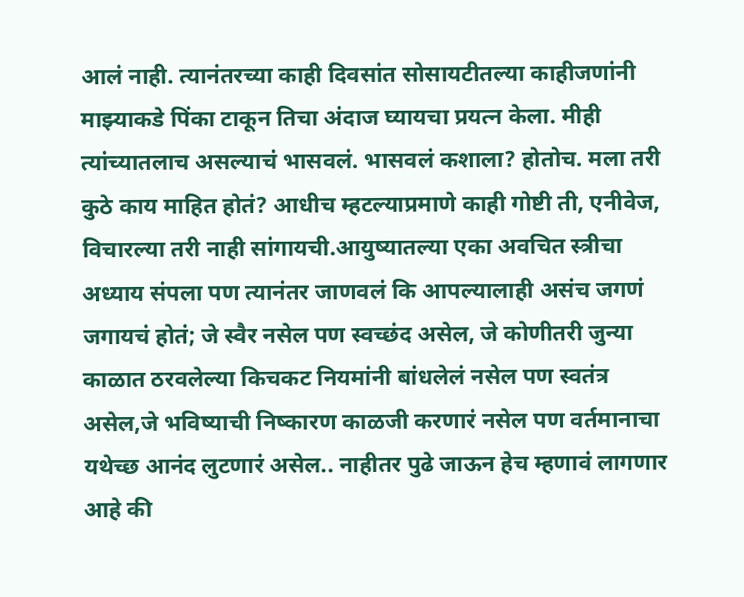आलं नाही. त्यानंतरच्या काही दिवसांत सोसायटीतल्या काहीजणांनी माझ्याकडे पिंका टाकून तिचा अंदाज घ्यायचा प्रयत्न केला. मीही त्यांच्यातलाच असल्याचं भासवलं. भासवलं कशाला? होतोच. मला तरी कुठे काय माहित होतं? आधीच म्हटल्याप्रमाणे काही गोष्टी ती, एनीवेज, विचारल्या तरी नाही सांगायची.आयुष्यातल्या एका अवचित स्त्रीचा अध्याय संपला पण त्यानंतर जाणवलं कि आपल्यालाही असंच जगणं जगायचं होतं; जे स्वैर नसेल पण स्वच्छंद असेल, जे कोणीतरी जुन्या काळात ठरवलेल्या किचकट नियमांनी बांधलेलं नसेल पण स्वतंत्र असेल,जे भविष्याची निष्कारण काळजी करणारं नसेल पण वर्तमानाचा यथेच्छ आनंद लुटणारं असेल.. नाहीतर पुढे जाऊन हेच म्हणावं लागणार आहे की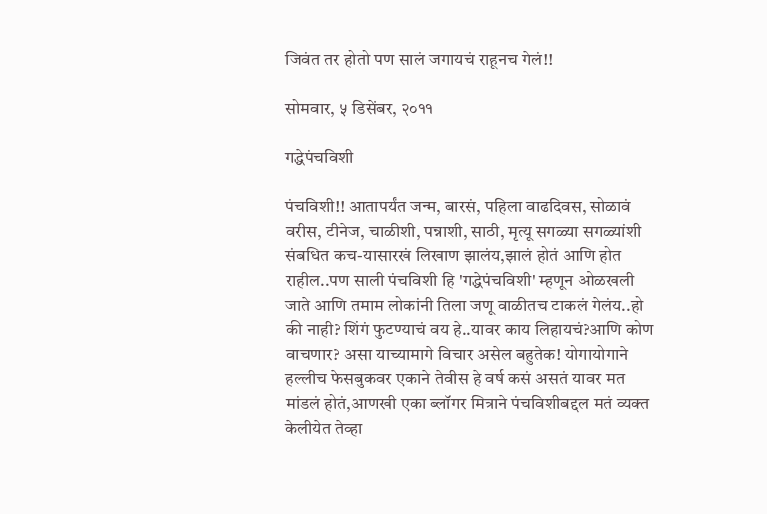जिवंत तर होतो पण सालं जगायचं राहूनच गेलं!!

सोमवार, ५ डिसेंबर, २०११

गद्धेपंचविशी

पंचविशी!! आतापर्यंत जन्म, बारसं, पहिला वाढदिवस, सोळावं वरीस, टीनेज, चाळीशी, पन्नाशी, साठी, मृत्यू सगळ्या सगळ्यांशी संबधित कच-यासारखं लिखाण झालंय,झालं होतं आणि होत राहील..पण साली पंचविशी हि 'गद्धेपंचविशी' म्हणून ओळखली जाते आणि तमाम लोकांनी तिला जणू वाळीतच टाकलं गेलंय..हो की नाही? शिंगं फुटण्याचं वय हे..यावर काय लिहायचं?आणि कोण वाचणार? असा याच्यामागे विचार असेल बहुतेक! योगायोगाने हल्लीच फेसबुकवर एकाने तेवीस हे वर्ष कसं असतं यावर मत मांडलं होतं,आणखी एका ब्लॉगर मित्राने पंचविशीबद्दल मतं व्यक्त केलीयेत तेव्हा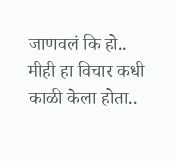जाणवलं कि हो.. मीही हा विचार कधी काळी केला होता..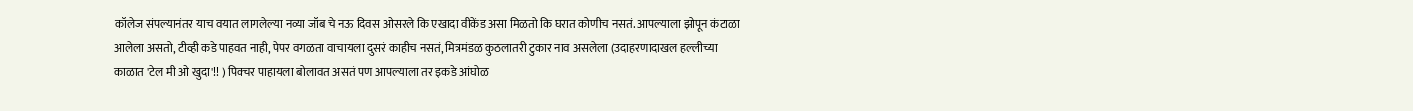कॉलेज संपल्यानंतर याच वयात लागलेल्या नव्या जॉब चे नऊ दिवस ओसरले कि एखादा वीकेंड असा मिळतो कि घरात कोणीच नसतं. आपल्याला झोपून कंटाळा आलेला असतो, टीव्ही कडे पाहवत नाही, पेपर वगळता वाचायला दुसरं काहीच नसतं, मित्रमंडळ कुठलातरी टुकार नाव असलेला (उदाहरणादाखल हल्लीच्या काळात 'टेल मी ओ खुदा'!! ) पिक्चर पाहायला बोलावत असतं पण आपल्याला तर इकडे आंघोळ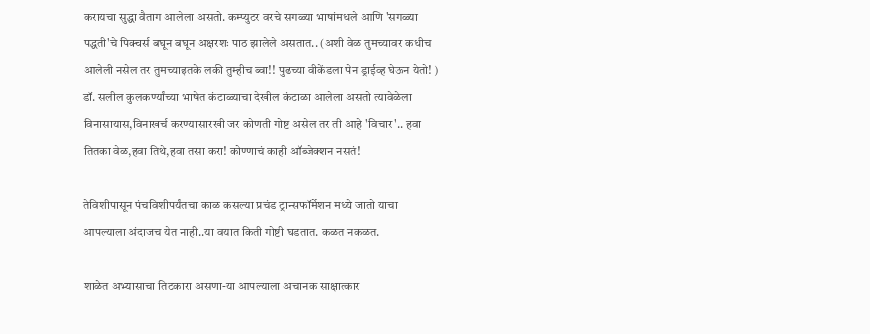करायचा सुद्धा वैताग आलेला असतो. कम्प्युटर वरचे सगळ्या भाषांमधले आणि 'सगळ्या पद्धती'चे पिक्चर्स बघून बघून अक्षरशः पाठ झालेले असतात.. (अशी वेळ तुमच्यावर कधीच आलेली नसेल तर तुमच्याइतके लकी तुम्हीच ब्वा!! पुढच्या वीकेंडला पेन ड्राईव्ह घेऊन येतो! ) डॉ. सलील कुलकर्ण्यांच्या भाषेत कंटाळ्याचा देखील कंटाळा आलेला असतो त्यावेळेला विनासायास,विनाखर्च करण्यासारखी जर कोणती गोष्ट असेल तर ती आहे 'विचार'.. हवा तितका वेळ,हवा तिथे,हवा तसा करा! कोण्णाचं काही ऑब्जेक्शन नसतं!

तेविशीपासून पंचविशीपर्यंतचा काळ कसल्या प्रचंड ट्रान्सफॉर्मेशन मध्ये जातो याचा आपल्याला अंदाजच येत नाही..या वयात किती गोष्टी घडतात. कळत नकळत.

शाळेत अभ्यासाचा तिटकारा असणा-या आपल्याला अचानक साक्षात्कार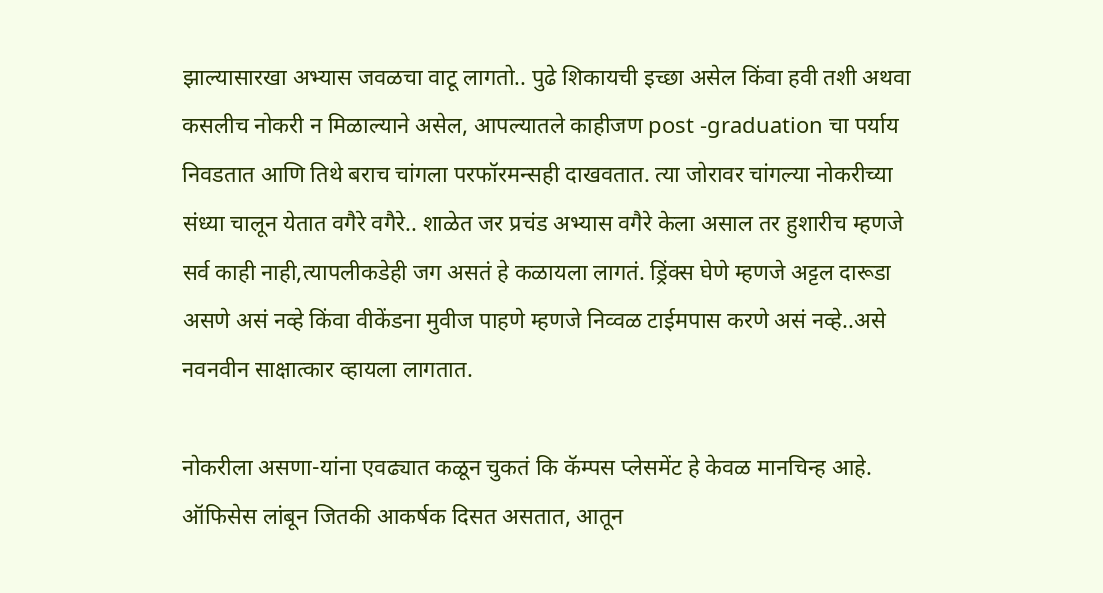झाल्यासारखा अभ्यास जवळचा वाटू लागतो.. पुढे शिकायची इच्छा असेल किंवा हवी तशी अथवा कसलीच नोकरी न मिळाल्याने असेल, आपल्यातले काहीजण post -graduation चा पर्याय निवडतात आणि तिथे बराच चांगला परफॉरमन्सही दाखवतात. त्या जोरावर चांगल्या नोकरीच्या संध्या चालून येतात वगैरे वगैरे.. शाळेत जर प्रचंड अभ्यास वगैरे केला असाल तर हुशारीच म्हणजे सर्व काही नाही,त्यापलीकडेही जग असतं हे कळायला लागतं. ड्रिंक्स घेणे म्हणजे अट्टल दारूडा असणे असं नव्हे किंवा वीकेंडना मुवीज पाहणे म्हणजे निव्वळ टाईमपास करणे असं नव्हे..असे नवनवीन साक्षात्कार व्हायला लागतात.

नोकरीला असणा-यांना एवढ्यात कळून चुकतं कि कॅम्पस प्लेसमेंट हे केवळ मानचिन्ह आहे. ऑफिसेस लांबून जितकी आकर्षक दिसत असतात, आतून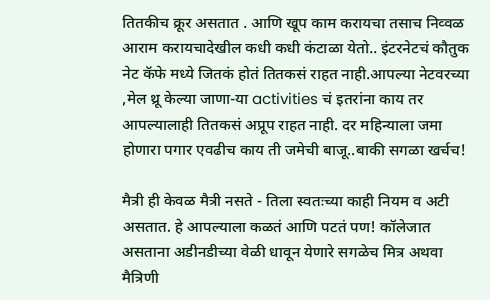तितकीच क्रूर असतात . आणि खूप काम करायचा तसाच निव्वळ आराम करायचादेखील कधी कधी कंटाळा येतो.. इंटरनेटचं कौतुक नेट कॅफे मध्ये जितकं होतं तितकसं राहत नाही.आपल्या नेटवरच्या ,मेल थ्रू केल्या जाणा-या activities चं इतरांना काय तर आपल्यालाही तितकसं अप्रूप राहत नाही. दर महिन्याला जमा होणारा पगार एवढीच काय ती जमेची बाजू..बाकी सगळा खर्चच!

मैत्री ही केवळ मैत्री नसते - तिला स्वतःच्या काही नियम व अटी असतात. हे आपल्याला कळतं आणि पटतं पण! कॉलेजात असताना अडीनडीच्या वेळी धावून येणारे सगळेच मित्र अथवा मैत्रिणी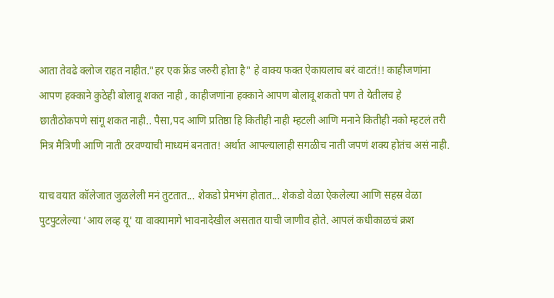आता तेवढे क्लोज राहत नाहीत."हर एक फ्रेंड जरुरी होता है" हे वाक्य फक्त ऐकायलाच बरं वाटतं!! काहीजणांना आपण हक्काने कुठेही बोलावू शकत नाही , काहीजणांना हक्काने आपण बोलावू शकतो पण ते येतीलच हे छातीठोकपणे सांगू शकत नाही.. पैसा,पद आणि प्रतिष्ठा हि कितीही नाही म्हटली आणि मनाने कितीही नको म्हटलं तरी मित्र मैत्रिणी आणि नाती ठरवण्याची माध्यमं बनतात! अर्थात आपल्यालाही सगळीच नाती जपणं शक्य होतंच असं नाही.

याच वयात कॉलेजात जुळलेली मनं तुटतात... शेकडो प्रेमभंग होतात... शेकडो वेळा ऐकलेल्या आणि सहस्र वेळा पुटपुटलेल्या 'आय लव्ह यू' या वाक्यामागे भावनादेखील असतात याची जाणीव होते. आपलं कधीकाळचं क्रश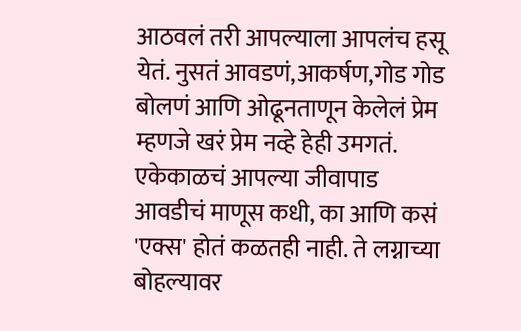आठवलं तरी आपल्याला आपलंच हसू येतं. नुसतं आवडणं,आकर्षण,गोड गोड बोलणं आणि ओढूनताणून केलेलं प्रेम म्हणजे खरं प्रेम नव्हे हेही उमगतं. एकेकाळचं आपल्या जीवापाड आवडीचं माणूस कधी, का आणि कसं 'एक्स' होतं कळतही नाही. ते लग्नाच्या बोहल्यावर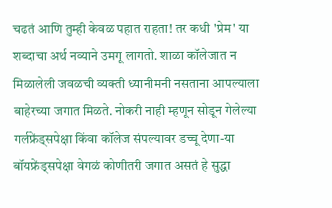चढतं आणि तुम्ही केवळ पहात राहता! तर कधी 'प्रेम' या शब्दाचा अर्थ नव्याने उमगू लागतो. शाळा कॉलेजात न मिळालेली जवळची व्यक्ती ध्यानीमनी नसताना आपल्याला बाहेरच्या जगात मिळते. नोकरी नाही म्हणून सोडून गेलेल्या गर्लफ्रेंड्सपेक्षा किंवा कॉलेज संपल्यावर डच्चू देणा-या बॉयफ्रेंड्सपेक्षा वेगळं कोणीतरी जगात असतं हे सुद्धा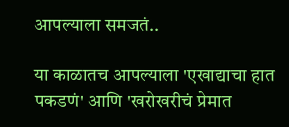आपल्याला समजतं..

या काळातच आपल्याला 'एखाद्याचा हात पकडणं' आणि 'खरोखरीचं प्रेमात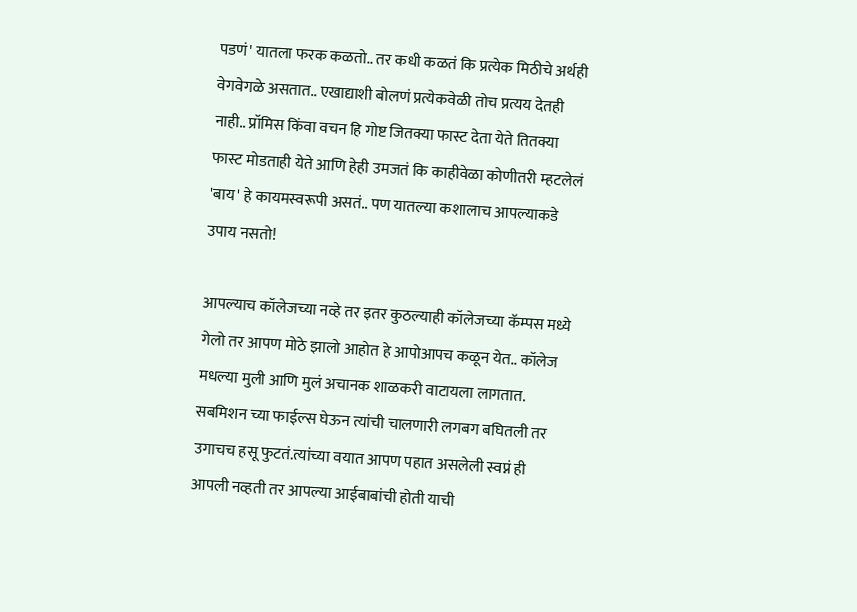पडणं' यातला फरक कळतो.. तर कधी कळतं कि प्रत्येक मिठीचे अर्थही वेगवेगळे असतात.. एखाद्याशी बोलणं प्रत्येकवेळी तोच प्रत्यय देतही नाही.. प्रॉमिस किंवा वचन हि गोष्ट जितक्या फास्ट देता येते तितक्या फास्ट मोडताही येते आणि हेही उमजतं कि काहीवेळा कोणीतरी म्हटलेलं 'बाय' हे कायमस्वरूपी असतं.. पण यातल्या कशालाच आपल्याकडे उपाय नसतो!

आपल्याच कॉलेजच्या नव्हे तर इतर कुठल्याही कॉलेजच्या कॅम्पस मध्ये गेलो तर आपण मोठे झालो आहोत हे आपोआपच कळून येत.. कॉलेज मधल्या मुली आणि मुलं अचानक शाळकरी वाटायला लागतात. सबमिशन च्या फाईल्स घेऊन त्यांची चालणारी लगबग बघितली तर उगाचच हसू फुटतं.त्यांच्या वयात आपण पहात असलेली स्वप्नं ही आपली नव्हती तर आपल्या आईबाबांची होती याची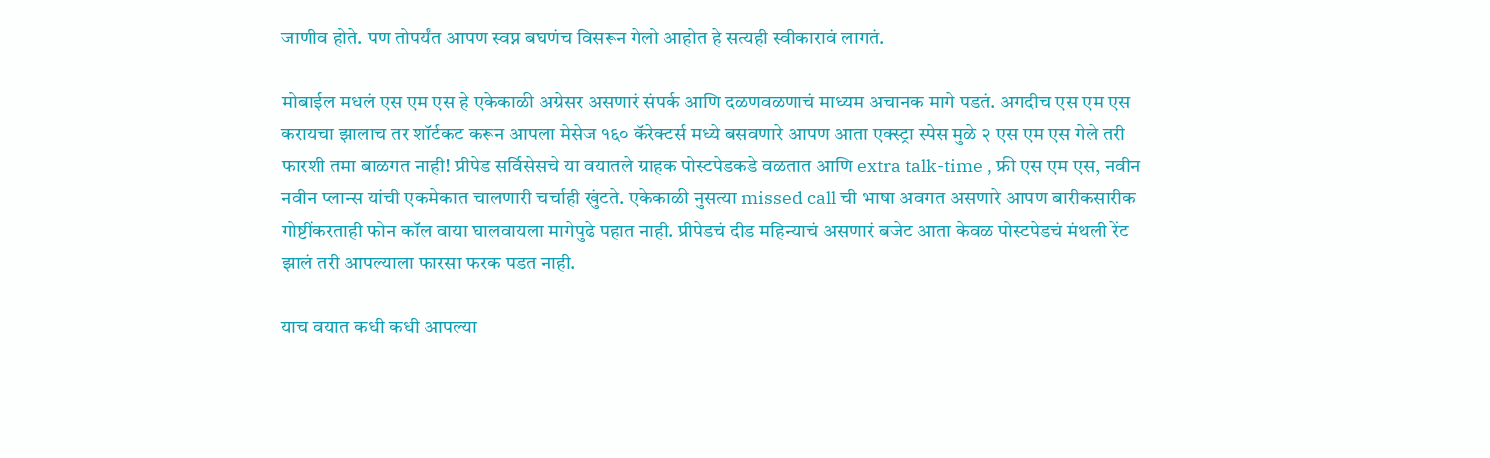जाणीव होते. पण तोपर्यंत आपण स्वप्न बघणंच विसरून गेलो आहोत हे सत्यही स्वीकारावं लागतं.

मोबाईल मधलं एस एम एस हे एकेकाळी अग्रेसर असणारं संपर्क आणि दळणवळणाचं माध्यम अचानक मागे पडतं. अगदीच एस एम एस करायचा झालाच तर शॉर्टकट करून आपला मेसेज १६० कॅरेक्टर्स मध्ये बसवणारे आपण आता एक्स्ट्रा स्पेस मुळे २ एस एम एस गेले तरी फारशी तमा बाळगत नाही! प्रीपेड सर्विसेसचे या वयातले ग्राहक पोस्टपेडकडे वळतात आणि extra talk-time , फ्री एस एम एस, नवीन नवीन प्लान्स यांची एकमेकात चालणारी चर्चाही खुंटते. एकेकाळी नुसत्या missed call ची भाषा अवगत असणारे आपण बारीकसारीक गोष्टींकरताही फोन कॉल वाया घालवायला मागेपुढे पहात नाही. प्रीपेडचं दीड महिन्याचं असणारं बजेट आता केवळ पोस्टपेडचं मंथली रेंट झालं तरी आपल्याला फारसा फरक पडत नाही.

याच वयात कधी कधी आपल्या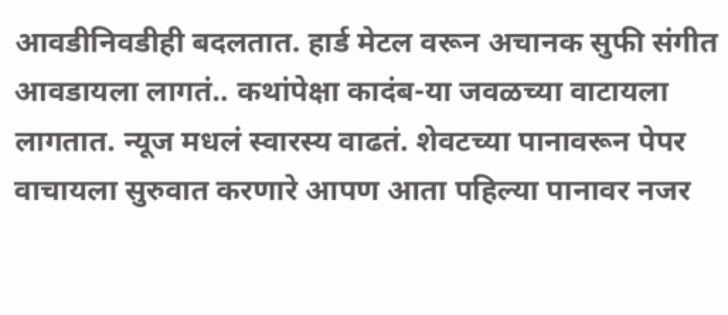आवडीनिवडीही बदलतात. हार्ड मेटल वरून अचानक सुफी संगीत आवडायला लागतं.. कथांपेक्षा कादंब-या जवळच्या वाटायला लागतात. न्यूज मधलं स्वारस्य वाढतं. शेवटच्या पानावरून पेपर वाचायला सुरुवात करणारे आपण आता पहिल्या पानावर नजर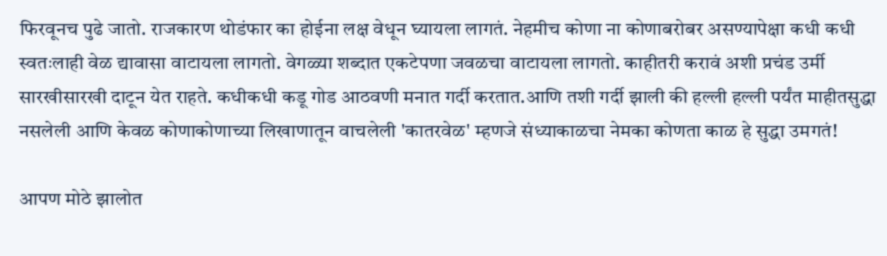फिरवूनच पुढे जातो. राजकारण थोडंफार का होईना लक्ष वेधून घ्यायला लागतं. नेहमीच कोणा ना कोणाबरोबर असण्यापेक्षा कधी कधी स्वतःलाही वेळ द्यावासा वाटायला लागतो. वेगळ्या शब्दात एकटेपणा जवळचा वाटायला लागतो. काहीतरी करावं अशी प्रचंड उर्मी सारखीसारखी दाटून येत राहते. कधीकधी कडू गोड आठवणी मनात गर्दी करतात.आणि तशी गर्दी झाली की हल्ली हल्ली पर्यंत माहीतसुद्धा नसलेली आणि केवळ कोणाकोणाच्या लिखाणातून वाचलेली 'कातरवेळ' म्हणजे संध्याकाळचा नेमका कोणता काळ हे सुद्धा उमगतं!

आपण मोठे झालोत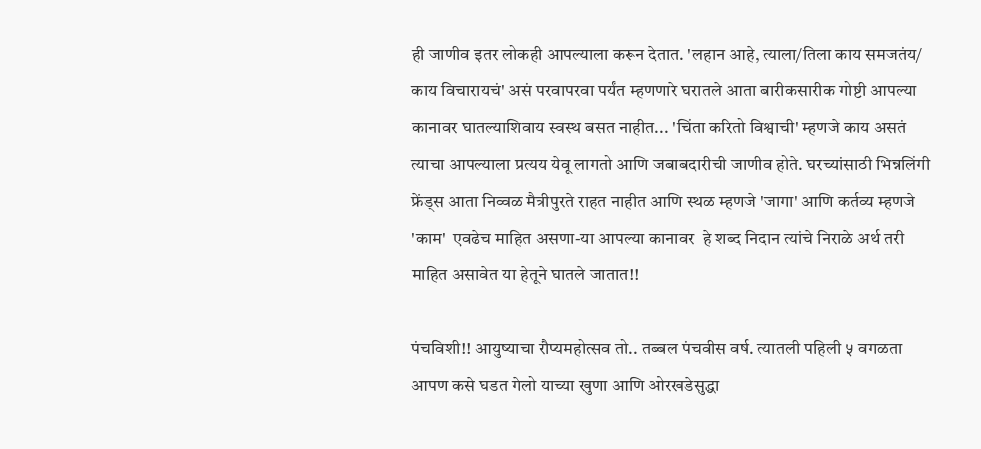ही जाणीव इतर लोकही आपल्याला करून देतात. 'लहान आहे, त्याला/तिला काय समजतंय/ काय विचारायचं' असं परवापरवा पर्यंत म्हणणारे घरातले आता बारीकसारीक गोष्टी आपल्या कानावर घातल्याशिवाय स्वस्थ बसत नाहीत... 'चिंता करितो विश्वाची' म्हणजे काय असतं त्याचा आपल्याला प्रत्यय येवू लागतो आणि जबाबदारीची जाणीव होते. घरच्यांसाठी भिन्नलिंगी फ्रेंड्स आता निव्वळ मैत्रीपुरते राहत नाहीत आणि स्थळ म्हणजे 'जागा' आणि कर्तव्य म्हणजे 'काम'  एवढेच माहित असणा-या आपल्या कानावर  हे शब्द निदान त्यांचे निराळे अर्थ तरी माहित असावेत या हेतूने घातले जातात!!

पंचविशी!! आयुष्याचा रौप्यमहोत्सव तो.. तब्बल पंचवीस वर्ष. त्यातली पहिली ५ वगळता आपण कसे घडत गेलो याच्या खुणा आणि ओरखडेसुद्धा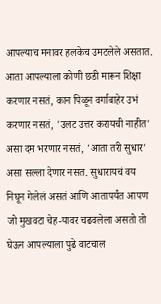आपल्याच मनावर हलकेच उमटलेले असतात. आता आपल्याला कोणी छडी मारून शिक्षा करणार नसतं, कान पिळून वर्गाबाहेर उभं करणार नसतं, 'उलट उत्तर करायची नाहीत' असा दम भरणार नसतं, 'आता तरी सुधार' असा सल्ला देणार नसत. सुधारायचं वय निघून गेलेलं असतं आणि आतापर्यंत आपण जो मुखवटा चेह-यावर चढवलेला असतो तो घेऊन आपल्याला पुढे वाटचाल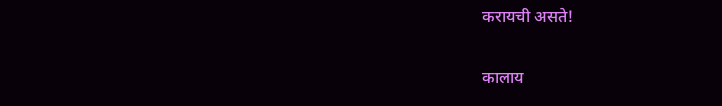करायची असते!

कालाय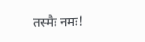तस्मैः नमः!